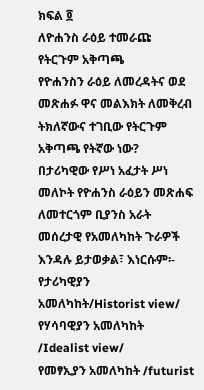ክፍል ፬
ለዮሐንስ ራዕይ ተመራጩ የትርጉም አቅጣጫ
የዮሐንስን ራዕይ ለመረዳትና ወደ መጽሐፉ ዋና መልእክት ለመቅረብ ትክለኛውና ተገቢው የትርጉም አቅጣጫ የትኛው ነው?
በታሪካዊው የሥነ አፈታት ሥነ መለኮት የዮሐንስ ራዕይን መጽሐፍ ለመተርጎም ቢያንስ አራት መሰረታዊ የአመለካከት ጉራዎች እንዳሉ ይታወቃል፣ እነርሱም፡-
የታሪካዊያን አመለካከት/Historist view/
የሃሳባዊያን አመለካከት /Idealist view/
የመፃኢያን አመለካከት /futurist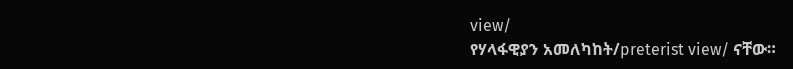view/
የሃላፋዊያን አመለካከት/preterist view/ ናቸው።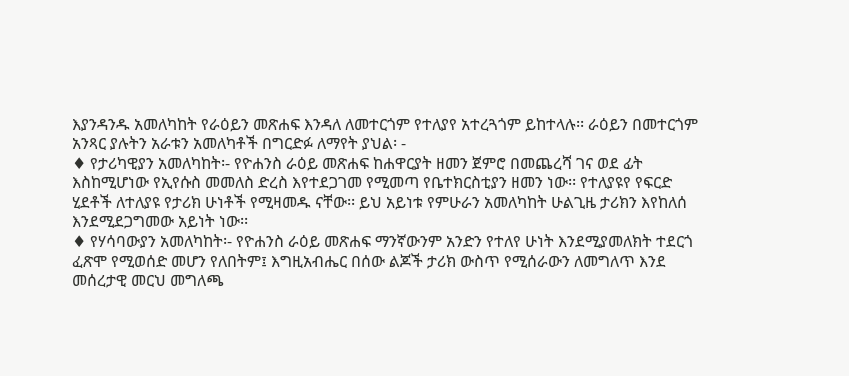እያንዳንዱ አመለካከት የራዕይን መጽሐፍ እንዳለ ለመተርጎም የተለያየ አተረጓጎም ይከተላሉ፡፡ ራዕይን በመተርጎም አንጻር ያሉትን አራቱን አመለካቶች በግርድፉ ለማየት ያህል፡ -
♦ የታሪካዊያን አመለካከት፡- የዮሐንስ ራዕይ መጽሐፍ ከሐዋርያት ዘመን ጀምሮ በመጨረሻ ገና ወደ ፊት እስከሚሆነው የኢየሱስ መመለስ ድረስ እየተደጋገመ የሚመጣ የቤተክርስቲያን ዘመን ነው፡፡ የተለያዩየ የፍርድ ሂደቶች ለተለያዩ የታሪክ ሁነቶች የሚዛመዱ ናቸው፡፡ ይህ አይነቱ የምሁራን አመለካከት ሁልጊዜ ታሪክን እየከለሰ እንደሚደጋግመው አይነት ነው፡፡
♦ የሃሳባውያን አመለካከት፡- የዮሐንስ ራዕይ መጽሐፍ ማንኛውንም አንድን የተለየ ሁነት እንደሚያመለክት ተደርጎ ፈጽሞ የሚወሰድ መሆን የለበትም፤ እግዚአብሔር በሰው ልጆች ታሪክ ውስጥ የሚሰራውን ለመግለጥ እንደ መሰረታዊ መርህ መግለጫ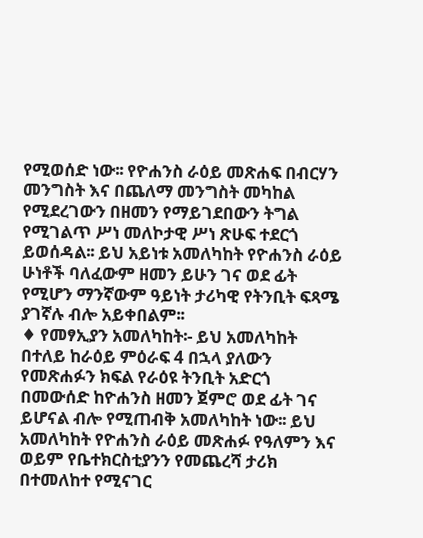የሚወሰድ ነው፡፡ የዮሐንስ ራዕይ መጽሐፍ በብርሃን መንግስት እና በጨለማ መንግስት መካከል የሚደረገውን በዘመን የማይገደበውን ትግል የሚገልጥ ሥነ መለኮታዊ ሥነ ጽሁፍ ተደርጎ ይወሰዳል፡፡ ይህ አይነቱ አመለካከት የዮሐንስ ራዕይ ሁነቶች ባለፈውም ዘመን ይሁን ገና ወደ ፊት የሚሆን ማንኛውም ዓይነት ታሪካዊ የትንቢት ፍጻሜ ያገኛሉ ብሎ አይቀበልም፡፡
♦ የመፃኢያን አመለካከት፡- ይህ አመለካከት በተለይ ከራዕይ ምዕራፍ 4 በኋላ ያለውን የመጽሐፉን ክፍል የራዕዩ ትንቢት አድርጎ በመውሰድ ከዮሐንስ ዘመን ጀምሮ ወደ ፊት ገና ይሆናል ብሎ የሚጠብቅ አመለካከት ነው፡፡ ይህ አመለካከት የዮሐንስ ራዕይ መጽሐፉ የዓለምን እና ወይም የቤተክርስቲያንን የመጨረሻ ታሪክ በተመለከተ የሚናገር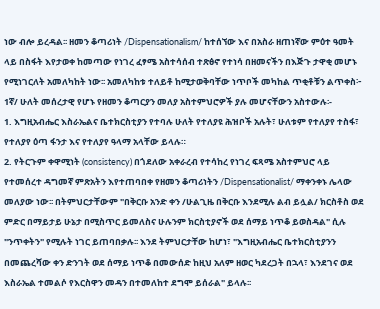ነው ብሎ ይረዳል፡፡ ዘመን ቆጣሪነት /Dispensationalism/ ከተሰኘው እና በአስራ ዘጠነኛው ምዕተ ዓመት ላይ በስፋት እየታወቀ ከመጣው የነገረ ፈፃሜ አስተሳሰብ ተጽፅኖ የተነሳ በዘመናችን በእጅጉ ታዋቂ መሆኑ የሚነገርለት አመለካከት ነው፡፡ አመለካከቱ ተለይቶ ከሚታወቅባቸው ነጥቦች መካከል ጥቂቶቹን ልጥቀስ፦
1ኛ/ ሁለት መሰረታዊ የሆኑ የዘመን ቆጣርያን መለያ አስተምህሮዎች ያሉ መሆናቸውን አስተውሉ፡-
1. እግዚአብሔር እስራኤልና ቤተክርስቲያን የተባሉ ሁለት የተለያዩ ሕዝቦች አሉት፣ ሁለቱም የተለያየ ተስፋ፣ የተለያየ ዕጣ ፋንታ እና የተለያየ ዓላማ አላቸው ይላሉ።
2. የትርጉም ቀዋሚነት (consistency) በጎደለው አቀራረብ የተሳከረ የነገረ ፍጻሜ አስተምህሮ ላይ የተመሰረተ ዳግመኛ ምጽአትን እየተጠባበቀ የዘመን ቆጣሪነትን /Dispensationalist/ ማቀንቀኑ ሌላው መለያው ነው፡፡ በትምህርታቸውም "በቅርቡ አንድ ቀን /ሁልጊዜ በቅርቡ እንደሚሉ ልብ ይሏል/ ክርስቶስ ወደ ምድር በማይታይ ሁኔታ በሚስጥር ይመለስና ሁሉንም ክርስቲያኖች ወደ ሰማይ ነጥቆ ይወስዳል" ሲሉ "ንጥቀትን" የሚሉት ነገር ይጠባበቃሉ፡፡ እንደ ትምህርታቸው ከሆነ፣ "እግዚአብሔር ቤተክርስቲያንን በመጨረሻው ቀን ድንገት ወደ ሰማይ ነጥቆ በመውሰድ ከዚህ አለም ዘወር ካደረጋት በኋላ፣ እንደገና ወደ እስራኤል ተመልሶ የእርስዋን መዳን በተመለከተ ደግሞ ይሰራል" ይላሉ፡፡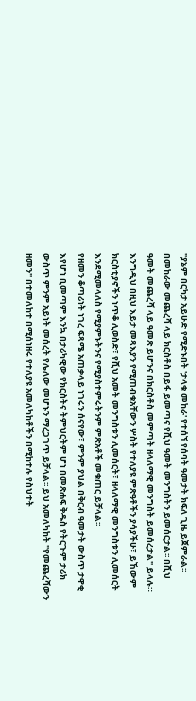"ያኔም በርካታ አይሁድ የሚድኑበት 'ታላቁ መከራ' የተሰኘ የሰባት ዓመታት ክፍለ ጊዜ ይጀምራል፡፡ በመከራው መጨረሻ ላይ ክርስቶስ በይፋ ይመጣና የሺህ ዓመት መንግስትን ይመሰርታል፡፡ በሺህ ዓመት መጨረሻ ላይ ዓመጽ ይሆንና በክርስቶስ መምጣት ዘላለማዊ መንግስት ይመሰረታል" ይላሉ። እንግዲህ በዚህ እይታ መጻእያን የሚጠብቁአቸውን ሦስት የተለያዩ ምጽዓቶችን ያሳያችሁ፣ ይኸውም ክርስቲያኖችን ነጥቆ ሊወስድ፣ የሺህ አመት መንግስቱን ሊመሰርት፣ ዘላለማዊ መንግስቱን ሊመሰርት እንደሚመላለስ የሚያምኑትንና የሚያስተምሩትንም ምጽአቶች መቁጠር ይቻላል፡፡
የዘመን ቆጣሪነት ነገረ ፍጻሜ አጠቃላይ ነገሩን ሰናየው፣ ምንም ያህል በቅርብ ዓመታት ውስጥ ታዋቂ እየሆነ ቢመጣም እንኳ በታሪካዊው የክርስትና ትምህርትም ሆነ በመጽሐፍ ቅዱስ የትርጉም ታሪክ ውስጥ ምንም አይነት መሰረት የሌለው መሆኑን ማረጋገጥ ይቻላል፡፡ ይህ አመለካከት "የመጨረሻውን ዘመን" በተመለከተ በሚሰነዘሩ የተለያዩ አመለካከቶችን በሚከተሉ የስህተት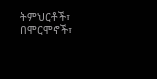ትምህርቶች፣ በሞርሞኖች፣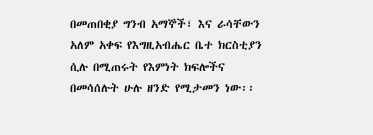በመጠበቂያ ግንብ አማኞች፣ እና ራሳቸውን አለም አቀፍ የእግዚአብሔር ቤተ ክርስቲያን ሲሉ በሚጠሩት የእምነት ክፍሎችና በመሳሰሉት ሁሉ ዘንድ የሚታመን ነው፡፡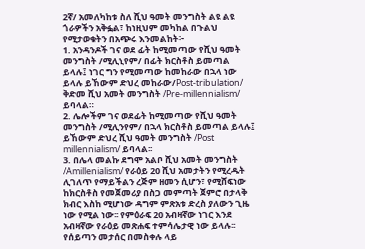2ኛ/ አመለካከቱ ስለ ሺህ ዓመት መንግስት ልዩ ልዩ ጎራዎችን አቅፏል፣ ከነዚህም መካከል በጉልህ የሚታወቁትን በአጭሩ እንመልከት፦
1. አንዳንዶች ገና ወደ ፊት ከሚመጣው የሺህ ዓመት መንግስት /ሚሊኒየም/ በፊት ክርስቶስ ይመጣል ይላሉ፤ ነገር ግን የሚመጣው ከመከራው በኋላ ነው ይላሉ ይኸውም ድህረ መከራው/Post-tribulation/ ቅድመ ሺህ አመት መንግስት /Pre-millennialism/ ይባላል።
2. ሌሎችም ገና ወደፊት ከሚመጣው የሺህ ዓመት መንግስት /ሚሊንየም/ በኋላ ክርስቶስ ይመጣል ይላሉ፤ ይኸውም ድህረ ሺህ ዓመት መንግስት /Post millennialism/ ይባላል፡፡
3. በሌላ መልኩ ደግሞ አልቦ ሺህ አመት መንግስት /Amillenialism/ የራዕይ 20 ሺህ አመታትን የሚረዱት ሊገለጥ የማይችልን ረጅም ዘመን ሲሆን፣ የሚሸፍነው ከክርስቶስ የመጀመሪያ በስጋ መምጣት ጀምሮ በታላቅ ክብር እስከ ሚሆነው ዳግም ምጽአቱ ድረስ ያለውን ጊዜ ነው የሚል ነው፡፡ የምዕራፍ 20 አብዛኛው ነገር እንደ አብዛኛው የራዕይ መጽሐፍ ተምሳሌታዊ ነው ይላሉ፡፡ የሰይጣን መታሰር በመስቀሉ ላይ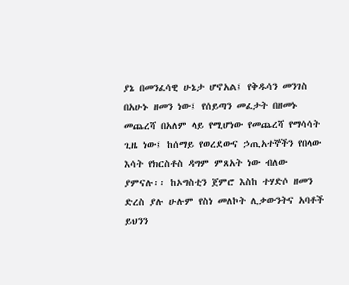ያኔ በመንፈሳዊ ሁኔታ ሆኖአል፤ የቅዱሳን መንገስ በአሁኑ ዘመን ነው፤ የሰይጣን መፈታት በዘመኑ መጨረሻ በአለም ላይ የሚሆነው የመጨረሻ የማሳሳት ጊዜ ነው፤ ከሰማይ የወረደውና ኃጢአተኞችን የበላው እሳት የክርስቶስ ዳግም ምጸአት ነው ብለው ያምናሉ፡፡ ከኦግስቲን ጀምሮ እስከ ተሃድሶ ዘመን ድረስ ያሉ ሁሉም የስነ መለኮት ሊቃውንትና አባቶች ይህንን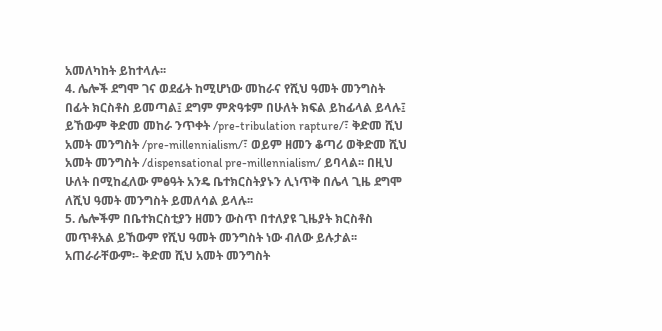አመለካከት ይከተላሉ፡፡
4. ሌሎች ደግሞ ገና ወደፊት ከሚሆነው መከራና የሺህ ዓመት መንግስት በፊት ክርስቶስ ይመጣል፤ ደግም ምጽዓቱም በሁለት ክፍል ይከፊላል ይላሉ፤ ይኸውም ቅድመ መከራ ንጥቀት /pre-tribulation rapture/፣ ቅድመ ሺህ አመት መንግስት /pre-millennialism/፣ ወይም ዘመን ቆጣሪ ወቅድመ ሺህ አመት መንግስት /dispensational pre-millennialism/ ይባላል፡፡ በዚህ ሁለት በሚከፈለው ምፅዓት አንዴ ቤተክርስትያኑን ሊነጥቅ በሌላ ጊዜ ደግሞ ለሺህ ዓመት መንግስት ይመለሳል ይላሉ፡፡
5. ሌሎችም በቤተክርስቲያን ዘመን ውስጥ በተለያዩ ጊዜያት ክርስቶስ መጥቶአል ይኸውም የሺህ ዓመት መንግስት ነው ብለው ይሉታል፡፡ አጠራራቸውም፡- ቅድመ ሺህ አመት መንግስት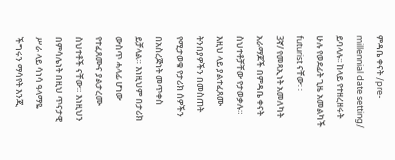ምዳቤ ቀናት /pre- millennial date setting/ ይባላሉ፡፡ ከላይ የተዘረዘሩት ሁሉ የወደፊት ጊዜ አመልካች futurist ናቸው፡ ፡
3ኛ/ የመጻኢነት አመለካት አራማጆች በምዳቤ ቀናት ስህተቶቻቸው የታወቃሉ። እዚህ ላይ ያልተፈጸሙ ትንበያዎችን በመስጠት የሚታወቁ የታሪክ ሰዎችን በአስረጅነት መጥቀስ ይቻላል። እነዚህም በታሪክ ውስጥ ሓላፊ ሆነው የተፈጸሙና ያልታረሙ ስህተቶች ናቸው። እነዚህን በምሳሌነት በዚህ ጥናታዊ ሥራ ላይ ሳነሳ ዓላማዬ ችግሩን ማሳየት እንጂ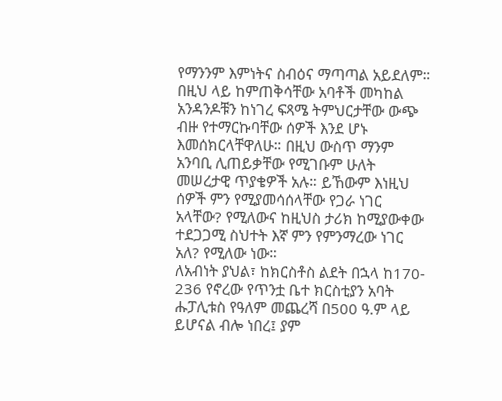የማንንም እምነትና ስብዕና ማጣጣል አይደለም። በዚህ ላይ ከምጠቅሳቸው አባቶች መካከል አንዳንዶቹን ከነገረ ፍጻሜ ትምህርታቸው ውጭ ብዙ የተማርኩባቸው ሰዎች እንደ ሆኑ እመሰክርላቸዋለሁ። በዚህ ውስጥ ማንም አንባቢ ሊጠይቃቸው የሚገቡም ሁለት መሠረታዊ ጥያቄዎች አሉ። ይኸውም እነዚህ ሰዎች ምን የሚያመሳሰላቸው የጋራ ነገር አላቸው? የሚለውና ከዚህስ ታሪክ ከሚያውቀው ተደጋጋሚ ስህተት እኛ ምን የምንማረው ነገር አለ? የሚለው ነው።
ለአብነት ያህል፣ ከክርስቶስ ልደት በኋላ ከ170- 236 የኖረው የጥንቷ ቤተ ክርስቲያን አባት ሑፓሊቱስ የዓለም መጨረሻ በ500 ዓ.ም ላይ ይሆናል ብሎ ነበረ፤ ያም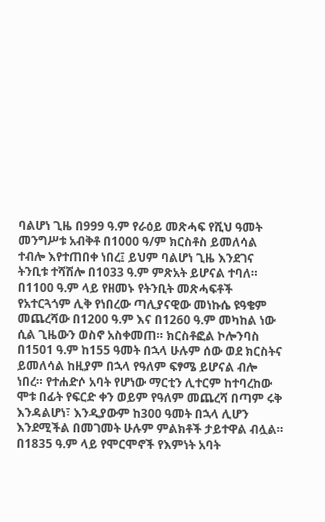ባልሆነ ጊዜ በ999 ዓ.ም የራዕይ መጽሓፍ የሺህ ዓመት መንግሥቱ አብቅቶ በ1000 ዓ/ም ክርስቶስ ይመለሳል ተብሎ እየተጠበቀ ነበረ፤ ይህም ባልሆነ ጊዜ እንደገና ትንቢቱ ተሻሽሎ በ1033 ዓ.ም ምጽአት ይሆናል ተባለ። በ1100 ዓ.ም ላይ የዘመኑ የትንቢት መጽሓፍቶች የአተርጓጎም ሊቅ የነበረው ጣሊያናዊው መነኩሴ ዩዓቄም መጨረሻው በ1200 ዓ.ም እና በ1260 ዓ.ም መካከል ነው ሲል ጊዜውን ወስኖ አስቀመጠ። ክርስቶፎል ኮሎንባስ በ1501 ዓ.ም ከ155 ዓመት በኋላ ሁሉም ሰው ወደ ክርስትና ይመለሳል ከዚያም በኋላ የዓለም ፍፃሜ ይሆናል ብሎ ነበረ። የተሐድሶ አባት የሆነው ማርቲን ሊተርም ከተባረከው ሞቱ በፊት የፍርድ ቀን ወይም የዓለም መጨረሻ በጣም ሩቅ እንዳልሆነ፣ እንዲያውም ከ300 ዓመት በኋላ ሊሆን እንደሚችል በመገመት ሁሉም ምልክቶች ታይተዋል ብሏል። በ1835 ዓ.ም ላይ የሞርሞኖች የእምነት አባት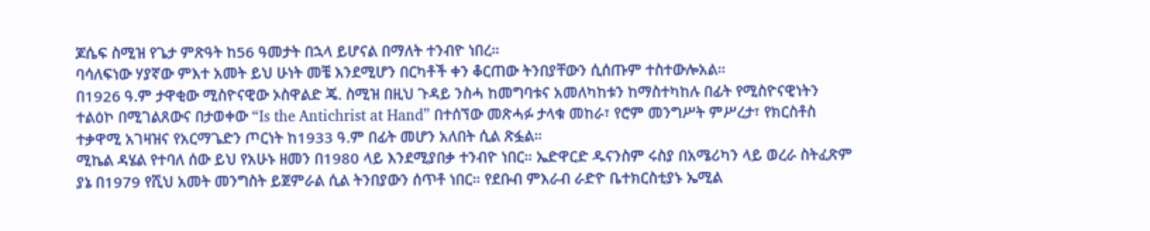ጆሴፍ ስሚዝ የጌታ ምጽዓት ከ56 ዓመታት በኋላ ይሆናል በማለት ተንብዮ ነበረ።
ባሳለፍነው ሃያኛው ምእተ አመት ይህ ሁነት መቼ እንደሚሆን በርካቶች ቀን ቆርጠው ትንበያቸውን ሲሰጡም ተስተውሎአል።
በ1926 ዓ.ም ታዋቂው ሚስዮናዊው ኦስዋልድ ጄ. ስሚዝ በዚህ ጉዳይ ንስሓ ከመግባቱና አመለካከቱን ከማስተካከሉ በፊት የሚስዮናዊነትን ተልዕኮ በሚገልጸውና በታወቀው “Is the Antichrist at Hand” በተሰኘው መጽሓፉ ታላቁ መከራ፣ የሮም መንግሥት ምሥረታ፣ የክርስቶስ ተቃዋሚ አገዛዝና የአርማጌድን ጦርነት ከ1933 ዓ.ም በፊት መሆን አለበት ሲል ጽፏል።
ሚኬል ዳሄል የተባለ ሰው ይህ የአሁኑ ዘመን በ1980 ላይ እንደሚያበቃ ተንብዮ ነበር። ኤድዋርድ ዱናንስም ሩስያ በአሜሪካን ላይ ወረራ ስትፈጽም ያኔ በ1979 የሺህ አመት መንግስት ይጀምራል ሲል ትንበያውን ሰጥቶ ነበር። የደቡብ ምእራብ ራድዮ ቤተክርስቲያኑ ኤሚል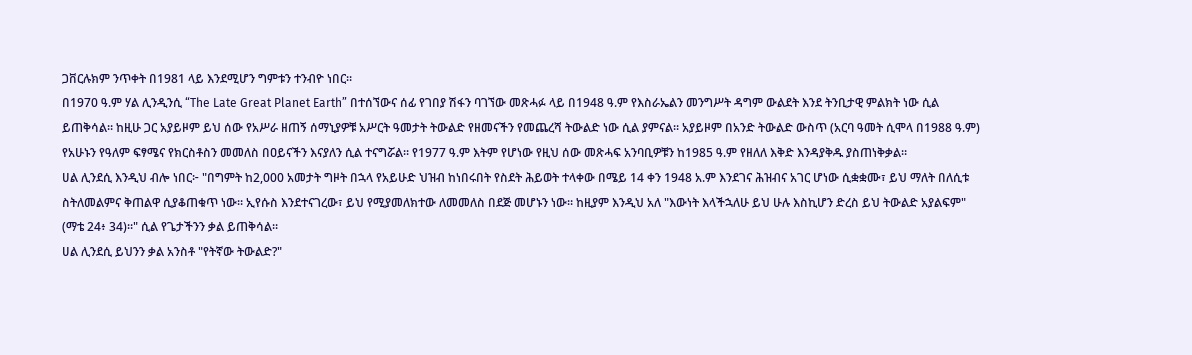ጋቨርሉክም ንጥቀት በ1981 ላይ እንደሚሆን ግምቱን ተንብዮ ነበር።
በ1970 ዓ.ም ሃል ሊንዲንሲ “The Late Great Planet Earth” በተሰኘውና ሰፊ የገበያ ሽፋን ባገኘው መጽሓፉ ላይ በ1948 ዓ.ም የእስራኤልን መንግሥት ዳግም ውልደት እንደ ትንቢታዊ ምልክት ነው ሲል ይጠቅሳል። ከዚሁ ጋር አያይዞም ይህ ሰው የአሥራ ዘጠኝ ሰማኒያዎቹ አሥርት ዓመታት ትውልድ የዘመናችን የመጨረሻ ትውልድ ነው ሲል ያምናል። አያይዞም በአንድ ትውልድ ውስጥ (አርባ ዓመት ሲሞላ በ1988 ዓ.ም) የአሁኑን የዓለም ፍፃሜና የክርስቶስን መመለስ በዐይናችን እናያለን ሲል ተናግሯል። የ1977 ዓ.ም እትም የሆነው የዚህ ሰው መጽሓፍ አንባቢዎቹን ከ1985 ዓ.ም የዘለለ እቅድ እንዳያቅዱ ያስጠነቅቃል።
ሀል ሊንደሲ እንዲህ ብሎ ነበር፦ "በግምት ከ2,000 አመታት ግዞት በኋላ የአይሁድ ህዝብ ከነበሩበት የስደት ሕይወት ተላቀው በሜይ 14 ቀን 1948 አ.ም እንደገና ሕዝብና አገር ሆነው ሲቋቋሙ፣ ይህ ማለት በለሲቱ ስትለመልምና ቅጠልዋ ሲያቆጠቁጥ ነው። ኢየሱስ እንደተናገረው፣ ይህ የሚያመለክተው ለመመለስ በደጅ መሆኑን ነው። ከዚያም እንዲህ አለ "እውነት እላችኋለሁ ይህ ሁሉ እስኪሆን ድረስ ይህ ትውልድ አያልፍም" (ማቴ 24፥ 34)።" ሲል የጌታችንን ቃል ይጠቅሳል።
ሀል ሊንደሲ ይህንን ቃል አንስቶ "የትኛው ትውልድ?"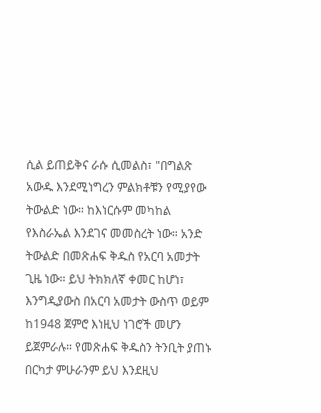ሲል ይጠይቅና ራሱ ሲመልስ፣ "በግልጽ አውዱ እንደሚነግረን ምልክቶቹን የሚያየው ትውልድ ነው። ከእነርሱም መካከል የእስራኤል እንደገና መመስረት ነው። አንድ ትውልድ በመጽሐፍ ቅዱስ የአርባ አመታት ጊዜ ነው። ይህ ትክክለኛ ቀመር ከሆነ፣ እንግዲያውስ በአርባ አመታት ውስጥ ወይም ከ1948 ጀምሮ እነዚህ ነገሮች መሆን ይጀምራሉ። የመጽሐፍ ቅዱስን ትንቢት ያጠኑ በርካታ ምሁራንም ይህ እንደዚህ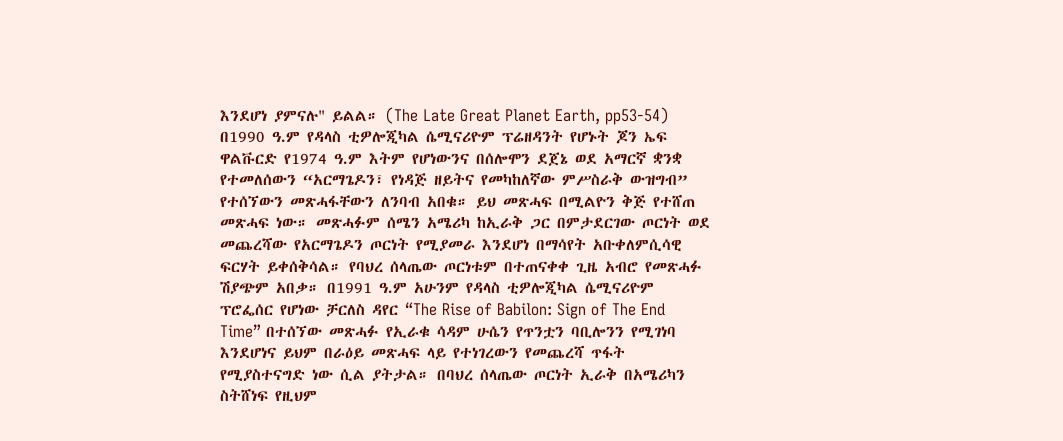እንደሆነ ያምናሉ" ይልል። (The Late Great Planet Earth, pp53-54)
በ1990 ዓ.ም የዳላስ ቲዎሎጂካል ሴሚናሪዮም ፕሬዘዳንት የሆኑት ጆን ኤፍ ዋልቩርድ የ1974 ዓ.ም እትም የሆነውንና በሰሎሞን ደጀኔ ወደ አማርኛ ቋንቋ የተመለሰውን “አርማጌዶን፣ የነዳጅ ዘይትና የመካከለኛው ምሥስራቅ ውዝግብ” የተሰኘውን መጽሓፋቸውን ለንባብ አበቁ። ይህ መጽሓፍ በሚልዮን ቅጅ የተሸጠ መጽሓፍ ነው። መጽሓፉም ሰሜን አሜሪካ ከኢራቅ ጋር በምታደርገው ጦርነት ወደ መጨረሻው የአርማጌዶን ጦርነት የሚያመራ እንደሆነ በማሳየት አቡቀለምሲሳዊ ፍርሃት ይቀሰቅሳል። የባህረ ሰላጤው ጦርነቱም በተጠናቀቀ ጊዜ አብሮ የመጽሓፉ ሽያጭም አበቃ። በ1991 ዓ.ም አሁንም የዳላስ ቲዎሎጂካል ሴሚናሪዮም ፕሮፌሰር የሆነው ቻርለስ ዳየር “The Rise of Babilon: Sign of The End Time” በተሰኘው መጽሓፉ የኢራቁ ሳዳም ሁሴን የጥንቷን ባቢሎንን የሚገነባ እንደሆነና ይህም በራዕይ መጽሓፍ ላይ የተነገረውን የመጨረሻ ጥፋት የሚያስተናግድ ነው ሲል ያትታል። በባህረ ሰላጤው ጦርነት ኢራቅ በአሜሪካን ስትሸነፍ የዚህም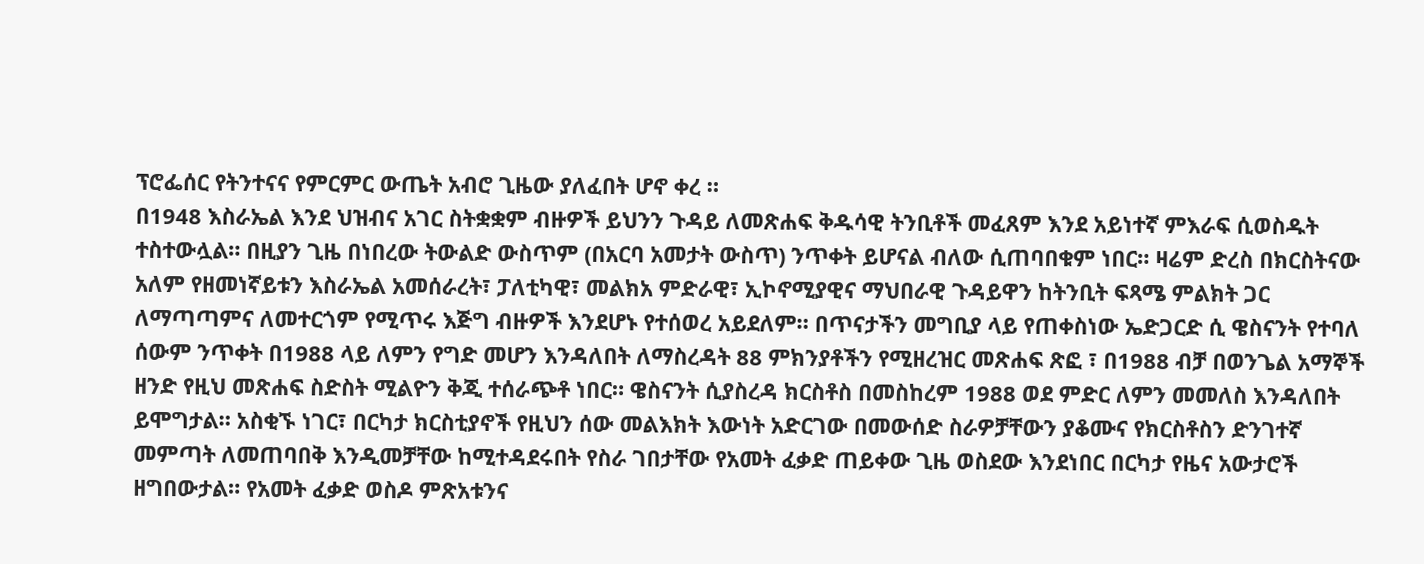ፕሮፌሰር የትንተናና የምርምር ውጤት አብሮ ጊዜው ያለፈበት ሆኖ ቀረ ።
በ1948 እስራኤል እንደ ህዝብና አገር ስትቋቋም ብዙዎች ይህንን ጉዳይ ለመጽሐፍ ቅዱሳዊ ትንቢቶች መፈጸም እንደ አይነተኛ ምእራፍ ሲወስዱት ተስተውሏል። በዚያን ጊዜ በነበረው ትውልድ ውስጥም (በአርባ አመታት ውስጥ) ንጥቀት ይሆናል ብለው ሲጠባበቁም ነበር። ዛሬም ድረስ በክርስትናው አለም የዘመነኛይቱን እስራኤል አመሰራረት፣ ፓለቲካዊ፣ መልክአ ምድራዊ፣ ኢኮኖሚያዊና ማህበራዊ ጉዳይዋን ከትንቢት ፍጻሜ ምልክት ጋር ለማጣጣምና ለመተርጎም የሚጥሩ እጅግ ብዙዎች እንደሆኑ የተሰወረ አይደለም። በጥናታችን መግቢያ ላይ የጠቀስነው ኤድጋርድ ሲ ዌስናንት የተባለ ሰውም ንጥቀት በ1988 ላይ ለምን የግድ መሆን እንዳለበት ለማስረዳት 88 ምክንያቶችን የሚዘረዝር መጽሐፍ ጽፎ ፣ በ1988 ብቻ በወንጌል አማኞች ዘንድ የዚህ መጽሐፍ ስድስት ሚልዮን ቅጂ ተሰራጭቶ ነበር። ዌስናንት ሲያስረዳ ክርስቶስ በመስከረም 1988 ወደ ምድር ለምን መመለስ እንዳለበት ይሞግታል። አስቂኙ ነገር፣ በርካታ ክርስቲያኖች የዚህን ሰው መልእክት እውነት አድርገው በመውሰድ ስራዎቻቸውን ያቆሙና የክርስቶስን ድንገተኛ መምጣት ለመጠባበቅ እንዲመቻቸው ከሚተዳደሩበት የስራ ገበታቸው የአመት ፈቃድ ጠይቀው ጊዜ ወስደው እንደነበር በርካታ የዜና አውታሮች ዘግበውታል። የአመት ፈቃድ ወስዶ ምጽአቱንና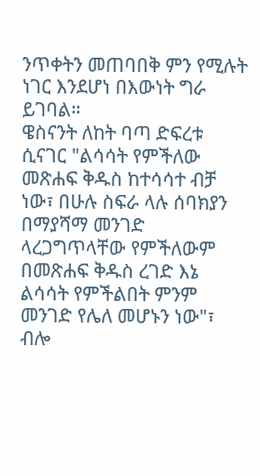ንጥቀትን መጠባበቅ ምን የሚሉት ነገር እንደሆነ በእውነት ግራ ይገባል።
ዌስናንት ለከት ባጣ ድፍረቱ ሲናገር "ልሳሳት የምችለው መጽሐፍ ቅዱስ ከተሳሳተ ብቻ ነው፣ በሁሉ ስፍራ ላሉ ሰባክያን በማያሻማ መንገድ ላረጋግጥላቸው የምችለውም በመጽሐፍ ቅዱስ ረገድ እኔ ልሳሳት የምችልበት ምንም መንገድ የሌለ መሆኑን ነው"፣ ብሎ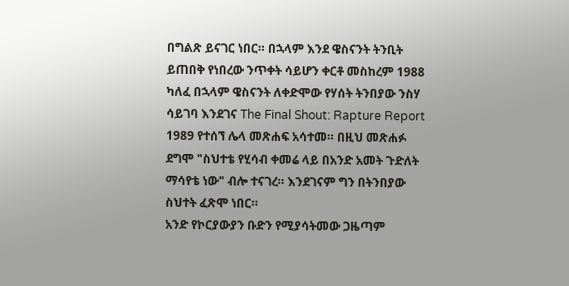በግልጽ ይናገር ነበር። በኋላም እንደ ዌስናንት ትንቢት ይጠበቅ የነበረው ንጥቀት ሳይሆን ቀርቶ መስከረም 1988 ካለፈ በኋላም ዌስናንት ለቀድሞው የሃሰት ትንበያው ንስሃ ሳይገባ እንደገና The Final Shout: Rapture Report 1989 የተሰኘ ሌላ መጽሐፍ አሳተመ። በዚህ መጽሐፉ ደግሞ "ስህተቴ የሂሳብ ቀመሬ ላይ በአንድ አመት ጉድለት ማሳየቴ ነው" ብሎ ተናገረ። እንደገናም ግን በትንበያው ስህተት ፈጽሞ ነበር።
አንድ የኮርያውያን ቡድን የሚያሳትመው ጋዜጣም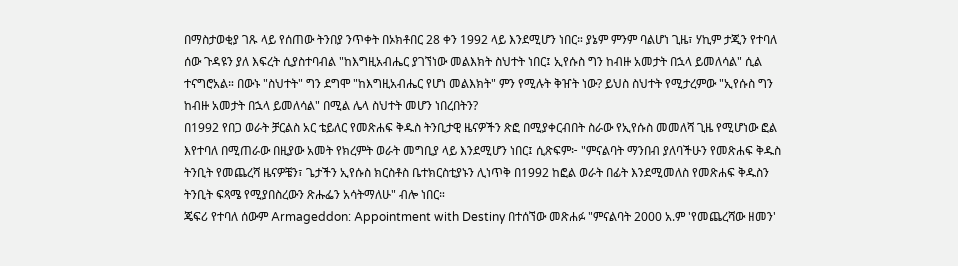በማስታወቂያ ገጹ ላይ የሰጠው ትንበያ ንጥቀት በኦክቶበር 28 ቀን 1992 ላይ እንደሚሆን ነበር። ያኔም ምንም ባልሆነ ጊዜ፣ ሃኪም ታጂን የተባለ ሰው ጉዳዩን ያለ እፍረት ሲያስተባብል "ከእግዚአብሔር ያገኘነው መልእክት ስህተት ነበር፤ ኢየሱስ ግን ከብዙ አመታት በኋላ ይመለሳል" ሲል ተናግሮአል። በውኑ "ስህተት" ግን ደግሞ "ከእግዚአብሔር የሆነ መልእክት" ምን የሚሉት ቅዠት ነው? ይህስ ስህተት የሚታረምው "ኢየሱስ ግን ከብዙ አመታት በኋላ ይመለሳል" በሚል ሌላ ስህተት መሆን ነበረበትን?
በ1992 የበጋ ወራት ቻርልስ አር ቴይለር የመጽሐፍ ቅዱስ ትንቢታዊ ዜናዎችን ጽፎ በሚያቀርብበት ስራው የኢየሱስ መመለሻ ጊዜ የሚሆነው ፎል እየተባለ በሚጠራው በዚያው አመት የክረምት ወራት መግቢያ ላይ እንደሚሆን ነበር፤ ሲጽፍም፦ "ምናልባት ማንበብ ያለባችሁን የመጽሐፍ ቅዱስ ትንቢት የመጨረሻ ዜናዎቼን፣ ጌታችን ኢየሱስ ክርስቶስ ቤተክርስቲያኑን ሊነጥቅ በ1992 ከፎል ወራት በፊት እንደሚመለስ የመጽሐፍ ቅዱስን ትንቢት ፍጻሜ የሚያበስረውን ጽሑፌን አሳትማለሁ" ብሎ ነበር።
ጄፍሪ የተባለ ሰውም Armageddon: Appointment with Destiny በተሰኘው መጽሐፉ "ምናልባት 2000 አ.ም 'የመጨረሻው ዘመን'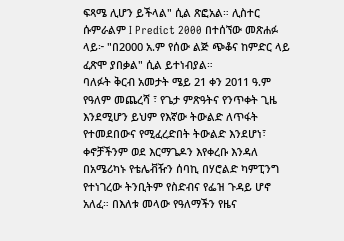ፍጻሜ ሊሆን ይችላል" ሲል ጽፎአል። ሊስተር ሱምራልም I Predict 2000 በተሰኘው መጽሐፉ ላይ፦ "በ2000 አ.ም የሰው ልጅ ጭቆና ከምድር ላይ ፈጽሞ ያበቃል" ሲል ይተነብያል።
ባለፉት ቅርብ አመታት ሜይ 21 ቀን 2011 ዓ.ም የዓለም መጨረሻ ፣ የጌታ ምጽዓትና የንጥቀት ጊዜ እንደሚሆን ይህም የእኛው ትውልድ ለጥፋት የተመደበውና የሚፈረድበት ትውልድ እንደሆነ፣ ቀኖቻችንም ወደ እርማጌዶን እየቀረቡ እንዳለ በአሜሪካኑ የቴሌቭዥን ሰባኪ በሃሮልድ ካምፒንግ የተነገረው ትንቢትም የስድብና የፌዝ ጉዳይ ሆኖ አለፈ። በእለቱ መላው የዓለማችን የዜና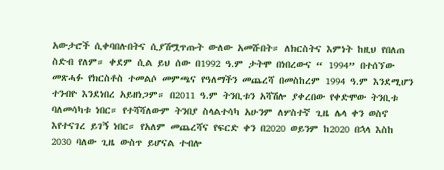አውታሮች ሲቀባበሉበትና ሲያሽሟጥጡት ውለው አመሹበት። ለክርስትና እምነት ከዚህ የበለጠ ስድብ የለም። ቀደም ሲል ይህ ሰው በ1992 ዓ.ም ታትሞ በነበረውና “ 1994” በተሰኘው መጽሓፉ የክርስቶስ ተመልሶ መምጫና የዓለማችን መጨረሻ በመስከረም 1994 ዓ.ም እንደሚሆን ተንብዮ እንደነበረ አይዘነጋም። በ2011 ዓ.ም ትንቢቱን አሻሽሎ ያቀረበው የቀድሞው ትንቢቱ ባለመሳካቱ ነበር። የተሻሻለውም ትንበያ ስላልተሳካ አሁንም ለሦስተኛ ጊዜ ሌላ ቀን ወስኖ እየተናገረ ይገኝ ነበር። የአለም መጨረሻና የፍርድ ቀን በ2020 ወይንም ከ2020 በኋላ እስከ 2030 ባለው ጊዜ ውስጥ ይሆናል ተብሎ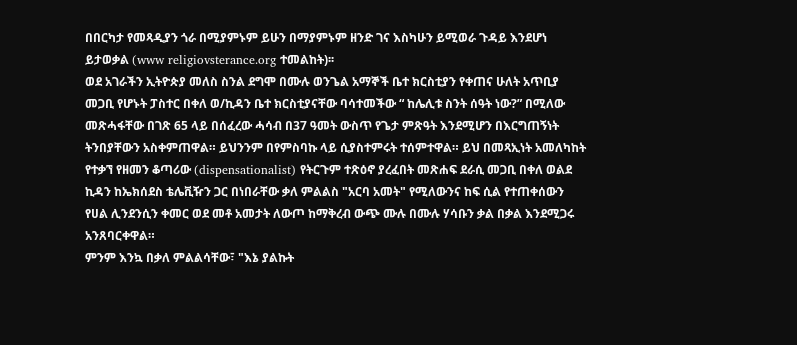በበርካታ የመጻዲያን ጎራ በሚያምኑም ይሁን በማያምኑም ዘንድ ገና እስካሁን ይሚወራ ጉዳይ እንደሆነ ይታወቃል (www religiovsterance.org ተመልከት)፡፡
ወደ አገራችን ኢትዮጵያ መለስ ስንል ደግሞ በሙሉ ወንጌል አማኞች ቤተ ክርስቲያን የቀጠና ሁለት አጥቢያ መጋቢ የሆኑት ፓስተር በቀለ ወ/ኪዳን ቤተ ክርስቲያናቸው ባሳተመችው “ ከሌሊቱ ስንት ሰዓት ነው?” በሚለው መጽሓፋቸው በገጽ 65 ላይ በሰፈረው ሓሳብ በ37 ዓመት ውስጥ የጌታ ምጽዓት እንደሚሆን በእርግጠኝነት ትንበያቸውን አስቀምጠዋል። ይህንንም በየምስባኩ ላይ ሲያስተምሩት ተሰምተዋል። ይህ በመጻኢነት አመለካከት የተቃኘ የዘመን ቆጣሪው (dispensationalist) የትርጉም ተጽዕኖ ያረፈበት መጽሐፍ ደራሲ መጋቢ በቀለ ወልደ ኪዳን ከኤክሰደስ ቴሌቪዥን ጋር በነበራቸው ቃለ ምልልስ "አርባ አመት" የሚለውንና ከፍ ሲል የተጠቀሰውን የሀል ሊንደንሲን ቀመር ወደ መቶ አመታት ለውጦ ከማቅረብ ውጭ ሙሉ በሙሉ ሃሳቡን ቃል በቃል እንደሚጋሩ አንጸባርቀዋል።
ምንም እንኳ በቃለ ምልልሳቸው፣ "እኔ ያልኩት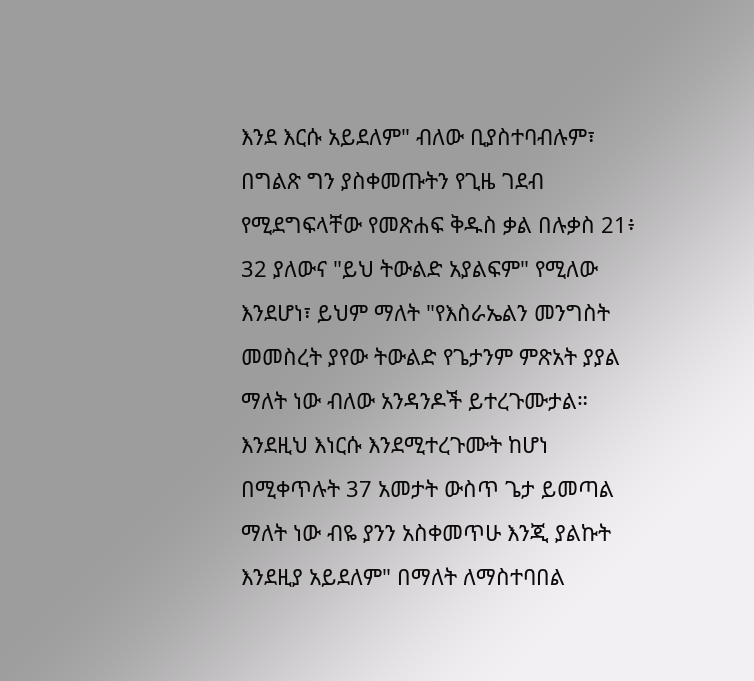እንደ እርሱ አይደለም" ብለው ቢያስተባብሉም፣ በግልጽ ግን ያስቀመጡትን የጊዜ ገደብ የሚደግፍላቸው የመጽሐፍ ቅዱስ ቃል በሉቃስ 21፥ 32 ያለውና "ይህ ትውልድ አያልፍም" የሚለው እንደሆነ፣ ይህም ማለት "የእስራኤልን መንግስት መመስረት ያየው ትውልድ የጌታንም ምጽአት ያያል ማለት ነው ብለው አንዳንዶች ይተረጉሙታል። እንደዚህ እነርሱ እንደሚተረጉሙት ከሆነ በሚቀጥሉት 37 አመታት ውስጥ ጌታ ይመጣል ማለት ነው ብዬ ያንን አስቀመጥሁ እንጂ ያልኩት እንደዚያ አይደለም" በማለት ለማስተባበል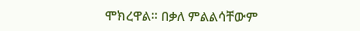ሞክረዋል። በቃለ ምልልሳቸውም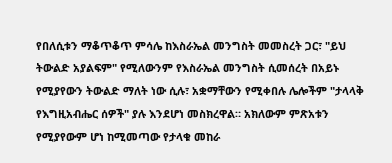የበለሲቱን ማቆጥቆጥ ምሳሌ ከእስራኤል መንግስት መመስረት ጋር፣ "ይህ ትውልድ አያልፍም" የሚለውንም የእስራኤል መንግስት ሲመሰረት በአይኑ የሚያየውን ትውልድ ማለት ነው ሲሉ፣ አቋማቸውን የሚቀበሉ ሌሎችም "ታላላቅ የእግዚአብሔር ሰዎች" ያሉ እንደሆነ መስክረዋል። አክለውም ምጽአቱን የሚያየውም ሆነ ከሚመጣው የታላቁ መከራ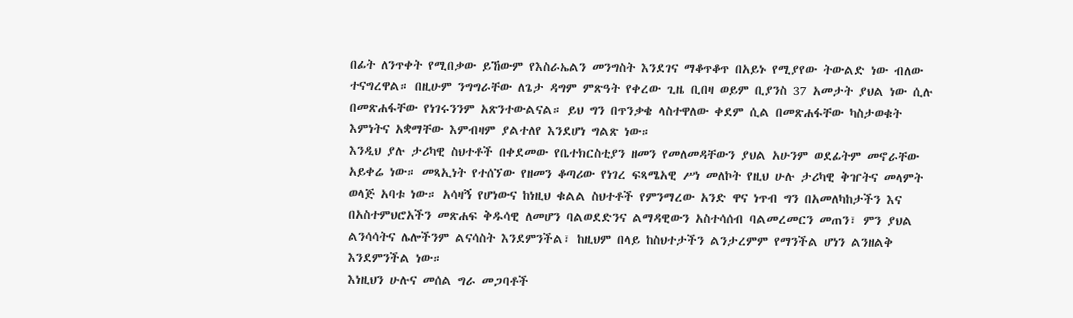በፊት ለንጥቀት የሚበቃው ይኸውም የእስራኤልን መንግስት እንደገና ማቆጥቆጥ በአይኑ የሚያየው ትውልድ ነው ብለው ተናግረዋል። በዚሁም ንግግራቸው ለጌታ ዳግም ምጽዓት የቀረው ጊዜ ቢበዛ ወይም ቢያንስ 37 አመታት ያህል ነው ሲሉ በመጽሐፋቸው የነገሩንንም አጽንተውልናል። ይህ ግን በጥንቃቄ ላስተዋለው ቀደም ሲል በመጽሐፋቸው ካስታወቁት እምነትና አቋማቸው እምብዛም ያልተለየ እንደሆነ ግልጽ ነው።
እንዲህ ያሉ ታሪካዊ ስህተቶች በቀደመው የቤተክርስቲያን ዘመን የመለመዳቸውን ያህል አሁንም ወደፊትም መኖራቸው አይቀሬ ነው። መጻኢነት የተሰኘው የዘመን ቆጣሪው የነገረ ፍጻሜአዊ ሥነ መለኮት የዚህ ሁሉ ታሪካዊ ቅዠትና መላምት ወላጅ አባቱ ነው። አሳዛኝ የሆነውና ከነዚህ ቁልል ስህተቶች የምንማረው አንድ ዋና ነጥብ ግን በአመለካከታችን እና በአስተምህሮአችን መጽሐፍ ቅዱሳዊ ለመሆን ባልወደድንና ልማዳዊውን አስተሳሰብ ባልመረመርን መጠን፣ ምን ያህል ልንሳሳትና ሌሎችንም ልናሳስት እንደምንችል፣ ከዚህም በላይ ከስህተታችን ልንታረምም የማንችል ሆነን ልንዘልቅ እንደምንችል ነው።
እነዚህን ሁሉና መሰል ግራ መጋባቶች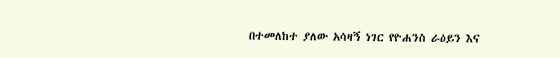በተመለከተ ያለው አሳዛኝ ነገር የዮሐንስ ራዕይን እና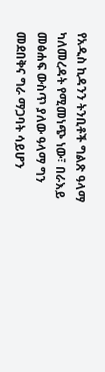የአዲስ ኪዳንን ትንቢቶች ግልጽ ዓላማ ካለመረዳት የሚመነጭ ነው፣ በራእይ መፅሐፍ ውስጥ ያለው ዓላማ ግን መደበቅና ግራ ማጋባት ሳይሆን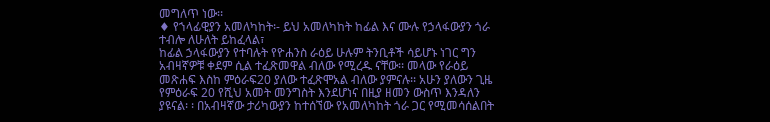መግለጥ ነው፡፡
♦ የኀላፊዊያን አመለካከት፡- ይህ አመለካከት ከፊል እና ሙሉ የኃላፋውያን ጎራ ተብሎ ለሁለት ይከፈላል፣
ከፊል ኃላፋውያን የተባሉት የዮሐንስ ራዕይ ሁሉም ትንቢቶች ሳይሆኑ ነገር ግን አብዛኛዎቹ ቀደም ሲል ተፈጽመዋል ብለው የሚረዱ ናቸው፡፡ መላው የራዕይ መጽሐፍ እስከ ምዕራፍ20 ያለው ተፈጽሞአል ብለው ያምናሉ፡፡ አሁን ያለውን ጊዜ የምዕራፍ 20 የሺህ አመት መንግስት እንደሆነና በዚያ ዘመን ውስጥ እንዳለን ያዩናል፡ ፡ በአብዛኛው ታሪካውያን ከተሰኘው የአመለካከት ጎራ ጋር የሚመሳሰልበት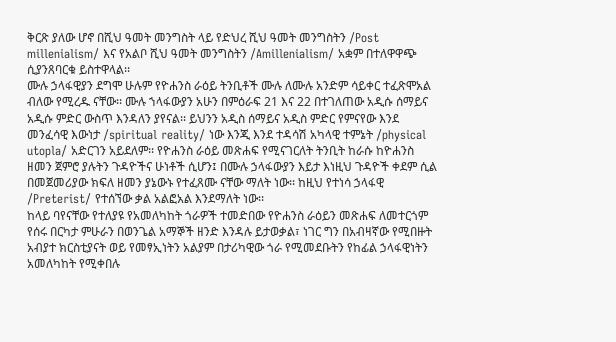ቅርጽ ያለው ሆኖ በሺህ ዓመት መንግስት ላይ የድህረ ሺህ ዓመት መንግስትን /Post millenialism/ እና የአልቦ ሺህ ዓመት መንግስትን /Amillenialism/ አቋም በተለዋዋጭ ሲያንጸባርቁ ይስተዋላል፡፡
ሙሉ ኃላፋዊያን ደግሞ ሁሉም የዮሐንስ ራዕይ ትንቢቶች ሙሉ ለሙሉ አንድም ሳይቀር ተፈጽሞአል ብለው የሚረዱ ናቸው፡፡ ሙሉ ኀላፋውያን አሁን በምዕራፍ 21 እና 22 በተገለጠው አዲሱ ሰማይና አዲሱ ምድር ውስጥ እንዳለን ያየናል፡፡ ይህንን አዲስ ሰማይና አዲስ ምድር የምናየው እንደ መንፈሳዊ እውነታ /spiritual reality/ ነው እንጂ እንደ ተዳሳሽ አካላዊ ተምኔት /physical utopla/ አድርገን አይደለም፡፡ የዮሐንስ ራዕይ መጽሐፍ የሚናገርለት ትንቢት ከራሱ ከዮሐንስ ዘመን ጀምሮ ያሉትን ጉዳዮችና ሁነቶች ሲሆን፤ በሙሉ ኃላፋውያን እይታ እነዚህ ጉዳዮች ቀደም ሲል በመጀመሪያው ክፍለ ዘመን ያኔውኑ የተፈጸሙ ናቸው ማለት ነው፡፡ ከዚህ የተነሳ ኃላፋዊ /Preterist/ የተሰኘው ቃል አልፎአል እንደማለት ነው፡፡
ከላይ ባየናቸው የተለያዩ የአመለካከት ጎራዎች ተመድበው የዮሐንስ ራዕይን መጽሐፍ ለመተርጎም የሰሩ በርካታ ምሁራን በወንጌል አማኞች ዘንድ እንዳሉ ይታወቃል፣ ነገር ግን በአብዛኛው የሚበዙት አብያተ ክርስቲያናት ወይ የመፃኢነትን አልያም በታሪካዊው ጎራ የሚመደቡትን የከፊል ኃላፋዊነትን አመለካከት የሚቀበሉ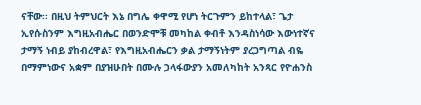ናቸው፡፡ በዚህ ትምህርት እኔ በግሌ ቀዋሚ የሆነ ትርጉምን ይከተላል፣ ጌታ ኢየሱስንም እግዚአብሔር በወንድሞቹ መካከል ቀብቶ እንዳስነሳው እውነተኛና ታማኝ ነብይ ያከብረዋል፣ የእግዚአብሔርን ቃል ታማኝነትም ያረጋግጣል ብዬ በማምነውና አቋም በያዝሁበት በሙሉ ኃላፋውያን አመለካከት አንጻር የዮሐንስ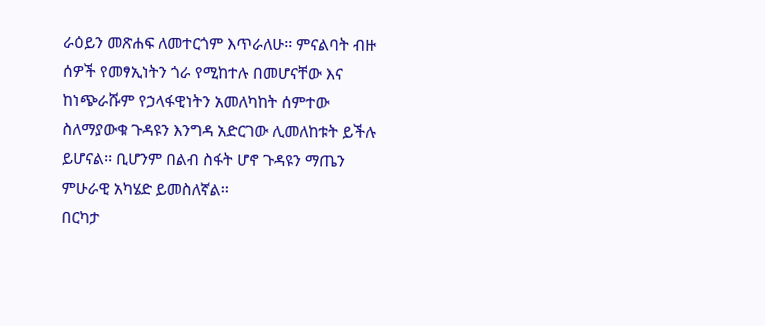ራዕይን መጽሐፍ ለመተርጎም እጥራለሁ፡፡ ምናልባት ብዙ ሰዎች የመፃኢነትን ጎራ የሚከተሉ በመሆናቸው እና ከነጭራሹም የኃላፋዊነትን አመለካከት ሰምተው ስለማያውቁ ጉዳዩን እንግዳ አድርገው ሊመለከቱት ይችሉ ይሆናል፡፡ ቢሆንም በልብ ስፋት ሆኖ ጉዳዩን ማጤን ምሁራዊ አካሄድ ይመስለኛል፡፡
በርካታ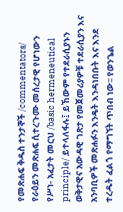የመጽሐፍ ቅዱስ ተንታኞች /commentators/ የራዕይን መጽሐፍ ሲተረጉሙ መሰረታዊ የሆነውን የሥነ- አፈታት መርህ /basic hermeneutical principle/ ይተላለፋሉ፤ ይኸውም የተደራሲያኑን ወቅታዊና አውዳዊ ገጽታ የመጀመሪያዎቹ ተደራሲያን እና አንባቢዎች መጽሐፉን እንዴት እንዳነበቡት እና እንደ ተረዱት ፈልጎ የማግኘት ጥበብ ነው፡፡ የወንጌል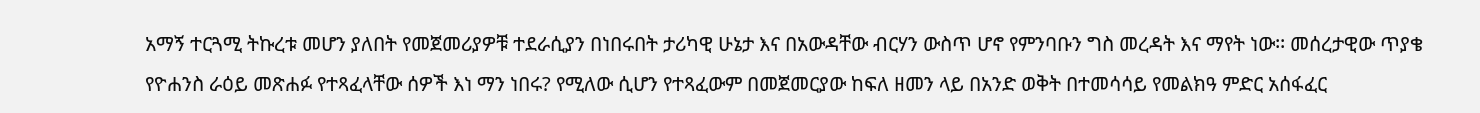አማኝ ተርጓሚ ትኩረቱ መሆን ያለበት የመጀመሪያዎቹ ተደራሲያን በነበሩበት ታሪካዊ ሁኔታ እና በአውዳቸው ብርሃን ውስጥ ሆኖ የምንባቡን ግስ መረዳት እና ማየት ነው፡፡ መሰረታዊው ጥያቄ የዮሐንስ ራዕይ መጽሐፉ የተጻፈላቸው ሰዎች እነ ማን ነበሩ? የሚለው ሲሆን የተጻፈውም በመጀመርያው ከፍለ ዘመን ላይ በአንድ ወቅት በተመሳሳይ የመልክዓ ምድር አሰፋፈር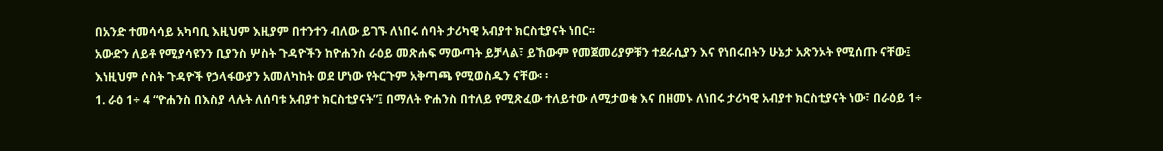በአንድ ተመሳሳይ አካባቢ እዚህም እዚያም በተንተን ብለው ይገኙ ለነበሩ ሰባት ታሪካዊ አብያተ ክርስቲያናት ነበር፡፡
አውድን ለይቶ የሚያሳዩንን ቢያንስ ሦስት ጉዳዮችን ከዮሐንስ ራዕይ መጽሐፍ ማውጣት ይቻላል፣ ይኸውም የመጀመሪያዎቹን ተደራሲያን እና የነበሩበትን ሁኔታ አጽንኦት የሚሰጡ ናቸው፤ እነዚህም ሶስት ጉዳዮች የኃላፋውያን አመለካከት ወደ ሆነው የትርጉም አቅጣጫ የሚወስዱን ናቸው፡ ፡
1. ራዕ 1÷ 4 “ዮሐንስ በእስያ ላሉት ለሰባቱ አብያተ ክርስቲያናት”፤ በማለት ዮሐንስ በተለይ የሚጽፈው ተለይተው ለሚታወቁ እና በዘመኑ ለነበሩ ታሪካዊ አብያተ ክርስቲያናት ነው፣ በራዕይ 1÷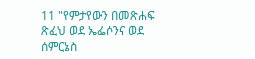11 "የምታየውን በመጽሐፍ ጽፈህ ወደ ኤፌሶንና ወደ ሰምርኔስ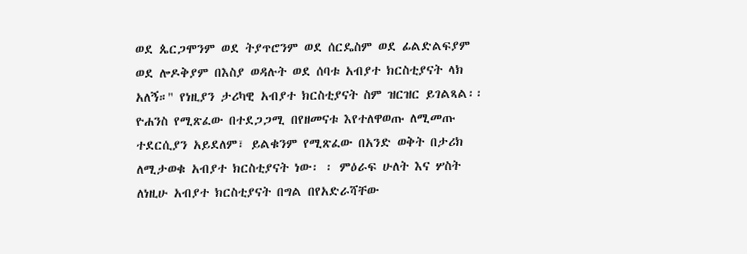ወደ ጴርጋሞንም ወደ ትያጥሮንም ወደ ሰርዴስም ወደ ፊልድልፍያም ወደ ሎዶቅያም በእስያ ወዳሉት ወደ ሰባቱ አብያተ ክርስቲያናት ላክ አለኝ።" የነዚያን ታሪካዊ አብያተ ክርስቲያናት ስም ዝርዝር ይገልጻል፡፡ ዮሐንስ የሚጽፈው በተደጋጋሚ በየዘመናቱ እየተለዋወጡ ለሚመጡ ተደርሲያን አይደለም፣ ይልቁንም የሚጽፈው በአንድ ወቅት በታሪክ ለሚታወቁ አብያተ ክርስቲያናት ነው፡ ፡ ምዕራፍ ሁለት እና ሦስት ለነዚሁ አብያተ ክርስቲያናት በግል በየአድራሻቸው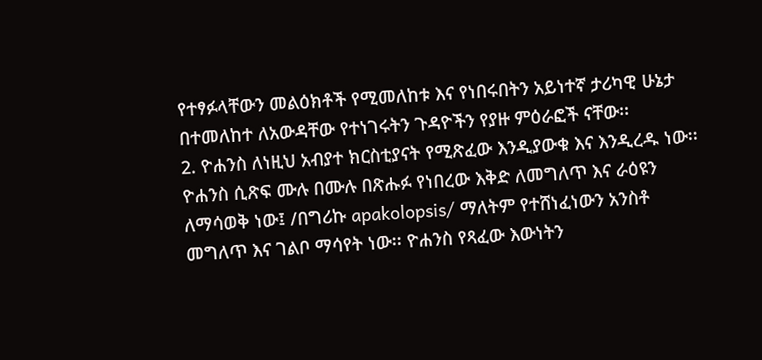የተፃፉላቸውን መልዕክቶች የሚመለከቱ እና የነበሩበትን አይነተኛ ታሪካዊ ሁኔታ በተመለከተ ለአውዳቸው የተነገሩትን ጉዳዮችን የያዙ ምዕራፎች ናቸው፡፡
2. ዮሐንስ ለነዚህ አብያተ ክርስቲያናት የሚጽፈው እንዲያውቁ እና እንዲረዱ ነው፡፡ ዮሐንስ ሲጽፍ ሙሉ በሙሉ በጽሑፉ የነበረው እቅድ ለመግለጥ እና ራዕዩን ለማሳወቅ ነው፤ /በግሪኩ apakolopsis/ ማለትም የተሸነፈነውን አንስቶ መግለጥ እና ገልቦ ማሳየት ነው፡፡ ዮሐንስ የጻፈው እውነትን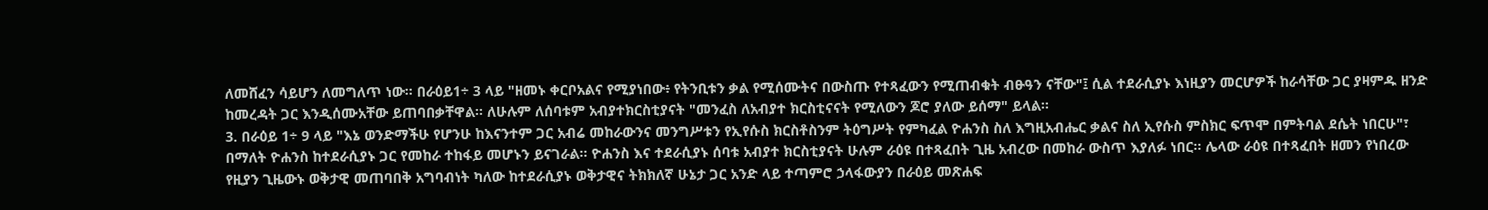ለመሸፈን ሳይሆን ለመግለጥ ነው፡፡ በራዕይ1÷ 3 ላይ "ዘመኑ ቀርቦአልና የሚያነበው፥ የትንቢቱን ቃል የሚሰሙትና በውስጡ የተጻፈውን የሚጠብቁት ብፁዓን ናቸው"፤ ሲል ተደራሲያኑ እነዚያን መርሆዎች ከራሳቸው ጋር ያዛምዱ ዘንድ ከመረዳት ጋር እንዲሰሙአቸው ይጠባበቃቸዋል፡፡ ለሁሉም ለሰባቱም አብያተክርስቲያናት "መንፈስ ለአብያተ ክርስቲናናት የሚለውን ጆሮ ያለው ይሰማ" ይላል፡፡
3. በራዕይ 1÷ 9 ላይ "እኔ ወንድማችሁ የሆንሁ ከእናንተም ጋር አብሬ መከራውንና መንግሥቱን የኢየሱስ ክርስቶስንም ትዕግሥት የምካፈል ዮሐንስ ስለ እግዚአብሔር ቃልና ስለ ኢየሱስ ምስክር ፍጥሞ በምትባል ደሴት ነበርሁ"፣ በማለት ዮሐንስ ከተደራሲያኑ ጋር የመከራ ተከፋይ መሆኑን ይናገራል፡፡ ዮሐንስ እና ተደራሲያኑ ሰባቱ አብያተ ክርስቲያናት ሁሉም ራዕዩ በተጻፈበት ጊዜ አብረው በመከራ ውስጥ እያለፉ ነበር፡፡ ሌላው ራዕዩ በተጻፈበት ዘመን የነበረው የዚያን ጊዜውኑ ወቅታዊ መጠባበቅ አግባብነት ካለው ከተደራሲያኑ ወቅታዊና ትክክለኛ ሁኔታ ጋር አንድ ላይ ተጣምሮ ኃላፋውያን በራዕይ መጽሐፍ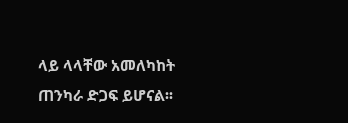ላይ ላላቸው አመለካከት ጠንካራ ድጋፍ ይሆናል፡፡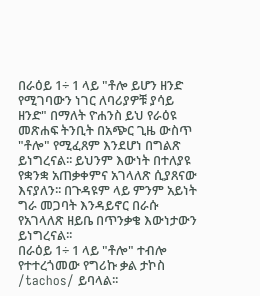በራዕይ 1÷ 1 ላይ "ቶሎ ይሆን ዘንድ የሚገባውን ነገር ለባሪያዎቹ ያሳይ ዘንድ" በማለት ዮሐንስ ይህ የራዕዩ መጽሐፍ ትንቢት በአጭር ጊዜ ውስጥ "ቶሎ" የሚፈጸም እንደሆነ በግልጽ ይነግረናል፡፡ ይህንም እውነት በተለያዩ የቋንቋ አጠቃቀምና አገላለጽ ሲያጸናው እናያለን፡፡ በጉዳዩም ላይ ምንም አይነት ግራ መጋባት እንዳይኖር በራሱ የአገላለጽ ዘይቤ በጥንቃቄ እውነታውን ይነግረናል፡፡
በራዕይ 1÷ 1 ላይ "ቶሎ" ተብሎ የተተረጎመው የግሪኩ ቃል ታኮስ /tachos/ ይባላል፡፡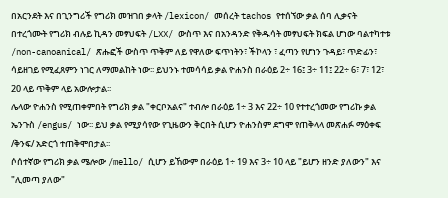በአርንደት እና በጊንግሪች የግሪክ መዝገበ ቃላት /lexicon/ መሰረት tachos የተሰኘው ቃል ሰባ ሊቃናት በተረጎሙት የግሪክ ብሉይ ኪዳን መፃህፍት /LXX/ ውስጥ እና በአንዳንድ የቅዱሳት መፃህፍት ክፍል ሆነው ባልተካተቱ /non-canoanical/ ጽሑፎች ውስጥ ጥቅም ለይ የዋለው ፍጥነትን፣ ችኮላን ፣ ፈጣን የሆነን ጉዳይ፣ ጥድፊን፣ ሳይዘገይ የሚፈጸምን ነገር ለማመልከት ነው፡፡ ይህንኑ ተመሳሳይ ቃል ዮሐንስ በራዕይ 2÷ 16፤ 3÷ 11፤ 22÷ 6፣ 7፣ 12፣ 20 ላይ ጥቅም ላይ አውሎታል፡፡
ሌላው ዮሐንስ የሚጠቀምበት የግሪክ ቃል "ቀርቦአልና" ተብሎ በራዕይ 1÷ 3 እና 22÷ 10 የተተረጎመው የግሪኩ ቃል ኤንጉስ /engus/ ነው፡፡ ይህ ቃል የሚያሳየው የጊዜውን ቅርበት ሲሆን ዮሐንስም ደግሞ የጠቅላላ መጽሐፉ ማዕቀፍ /ቅንፍ/ አድርጎ ተጠቅሞበታል፡፡
ሶሰተኛው የግሪክ ቃል ሜሎው /mello/ ሲሆን ይኸውም በራዕይ 1÷ 19 እና 3÷ 10 ላይ "ይሆን ዘንድ ያለውን" እና "ሊመጣ ያለው"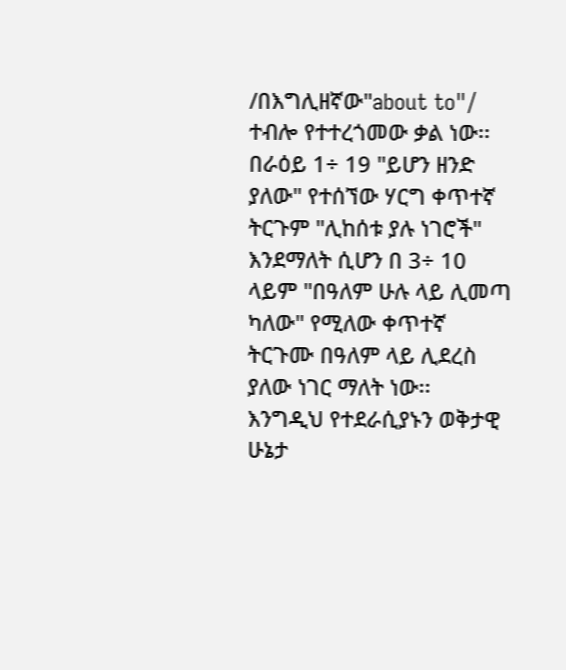/በእግሊዘኛው"about to"/ ተብሎ የተተረጎመው ቃል ነው፡፡ በራዕይ 1÷ 19 "ይሆን ዘንድ ያለው" የተሰኘው ሃርግ ቀጥተኛ ትርጉም "ሊከሰቱ ያሉ ነገሮች" እንደማለት ሲሆን በ 3÷ 10 ላይም "በዓለም ሁሉ ላይ ሊመጣ ካለው" የሚለው ቀጥተኛ ትርጉሙ በዓለም ላይ ሊደረስ ያለው ነገር ማለት ነው፡፡
እንግዲህ የተደራሲያኑን ወቅታዊ ሁኔታ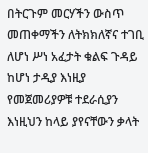በትርጉም መርሃችን ውስጥ መጠቀማችን ለትክክለኛና ተገቢ ለሆነ ሥነ አፈታት ቁልፍ ጉዳይ ከሆነ ታዲያ እነዚያ የመጀመሪያዎቹ ተደራሲያን እነዚህን ከላይ ያየናቸውን ቃላት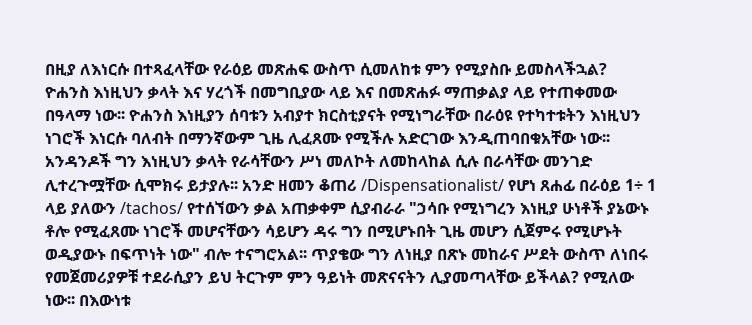በዚያ ለእነርሱ በተጻፈላቸው የራዕይ መጽሐፍ ውስጥ ሲመለከቱ ምን የሚያስቡ ይመስላችኋል?
ዮሐንስ እነዚህን ቃላት እና ሃረጎች በመግቢያው ላይ እና በመጽሐፉ ማጠቃልያ ላይ የተጠቀመው በዓላማ ነው፡፡ ዮሐንስ እነዚያን ሰባቱን አብያተ ክርስቲያናት የሚነግራቸው በራዕዩ የተካተቱትን እነዚህን ነገሮች እነርሱ ባለብት በማንኛውም ጊዜ ሊፈጸሙ የሚችሉ አድርገው እንዲጠባበቁአቸው ነው፡፡
አንዳንዶች ግን እነዚህን ቃላት የራሳቸውን ሥነ መለኮት ለመከላከል ሲሉ በራሳቸው መንገድ ሊተረጉሟቸው ሲሞክሩ ይታያሉ፡፡ አንድ ዘመን ቆጠሪ /Dispensationalist/ የሆነ ጸሐፊ በራዕይ 1÷ 1 ላይ ያለውን /tachos/ የተሰኘውን ቃል አጠቃቀም ሲያብራራ "ኃሳቡ የሚነግረን እነዚያ ሁነቶች ያኔውኑ ቶሎ የሚፈጸሙ ነገሮች መሆናቸውን ሳይሆን ዳሩ ግን በሚሆኑበት ጊዜ መሆን ሲጀምሩ የሚሆኑት ወዲያውኑ በፍጥነት ነው" ብሎ ተናግሮአል፡፡ ጥያቄው ግን ለነዚያ በጽኑ መከራና ሥደት ውስጥ ለነበሩ የመጀመሪያዎቹ ተደራሲያን ይህ ትርጉም ምን ዓይነት መጽናናትን ሊያመጣላቸው ይችላል? የሚለው ነው፡፡ በእውነቱ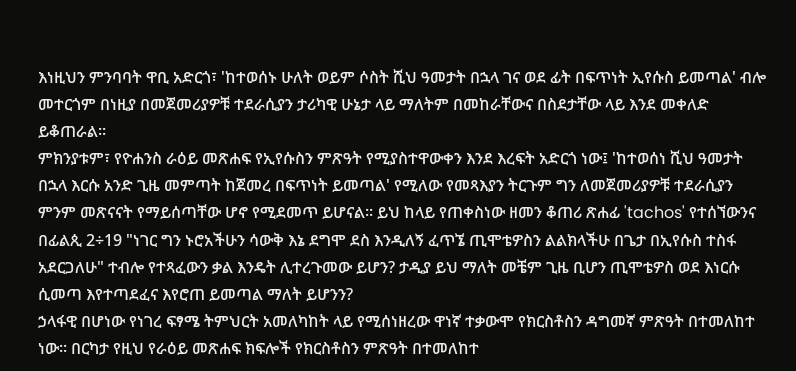እነዚህን ምንባባት ዋቢ አድርጎ፣ 'ከተወሰኑ ሁለት ወይም ሶስት ሺህ ዓመታት በኋላ ገና ወደ ፊት በፍጥነት ኢየሱስ ይመጣል' ብሎ መተርጎም በነዚያ በመጀመሪያዎቹ ተደራሲያን ታሪካዊ ሁኔታ ላይ ማለትም በመከራቸውና በስደታቸው ላይ እንደ መቀለድ ይቆጠራል፡፡
ምክንያቱም፣ የዮሐንስ ራዕይ መጽሐፍ የኢየሱስን ምጽዓት የሚያስተዋውቀን እንደ እረፍት አድርጎ ነው፤ 'ከተወሰነ ሺህ ዓመታት በኋላ እርሱ አንድ ጊዜ መምጣት ከጀመረ በፍጥነት ይመጣል' የሚለው የመጻእያን ትርጉም ግን ለመጀመሪያዎቹ ተደራሲያን ምንም መጽናናት የማይሰጣቸው ሆኖ የሚደመጥ ይሆናል፡፡ ይህ ከላይ የጠቀስነው ዘመን ቆጠሪ ጽሐፊ 'tachos' የተሰኘውንና በፊልጲ 2÷19 "ነገር ግን ኑሮአችሁን ሳውቅ እኔ ደግሞ ደስ እንዲለኝ ፈጥኜ ጢሞቴዎስን ልልክላችሁ በጌታ በኢየሱስ ተስፋ አደርጋለሁ" ተብሎ የተጻፈውን ቃል እንዴት ሊተረጉመው ይሆን? ታዲያ ይህ ማለት መቼም ጊዜ ቢሆን ጢሞቴዎስ ወደ እነርሱ ሲመጣ እየተጣደፈና እየሮጠ ይመጣል ማለት ይሆንን?
ኃላፋዊ በሆነው የነገረ ፍፃሜ ትምህርት አመለካከት ላይ የሚሰነዘረው ዋነኛ ተቃውሞ የክርስቶስን ዳግመኛ ምጽዓት በተመለከተ ነው፡፡ በርካታ የዚህ የራዕይ መጽሐፍ ክፍሎች የክርስቶስን ምጽዓት በተመለከተ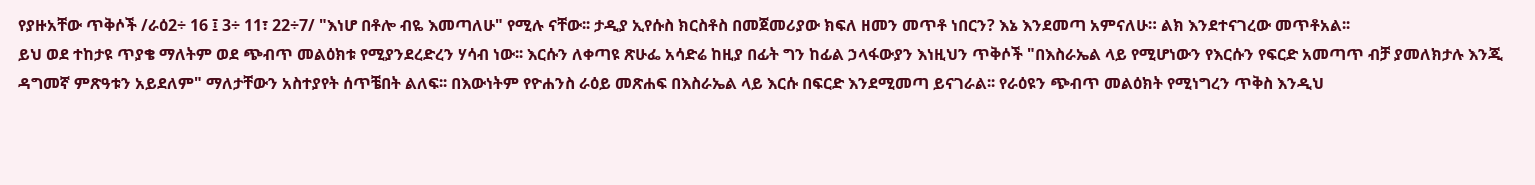የያዙአቸው ጥቅሶች /ራዕ2÷ 16 ፤ 3÷ 11፣ 22÷7/ "እነሆ በቶሎ ብዬ እመጣለሁ" የሚሉ ናቸው፡፡ ታዲያ ኢየሱስ ክርስቶስ በመጀመሪያው ክፍለ ዘመን መጥቶ ነበርን? እኔ እንደመጣ አምናለሁ። ልክ እንደተናገረው መጥቶአል፡፡
ይህ ወደ ተከታዩ ጥያቄ ማለትም ወደ ጭብጥ መልዕክቱ የሚያንደረድረን ሃሳብ ነው፡፡ እርሱን ለቀጣዩ ጽሁፌ አሳድሬ ከዚያ በፊት ግን ከፊል ኃላፋውያን እነዚህን ጥቅሶች "በእስራኤል ላይ የሚሆነውን የእርሱን የፍርድ አመጣጥ ብቻ ያመለክታሉ እንጂ ዳግመኛ ምጽዓቱን አይደለም" ማለታቸውን አስተያየት ሰጥቼበት ልለፍ፡፡ በእውነትም የዮሐንስ ራዕይ መጽሐፍ በእስራኤል ላይ እርሱ በፍርድ እንደሚመጣ ይናገራል፡፡ የራዕዩን ጭብጥ መልዕክት የሚነግረን ጥቅስ እንዲህ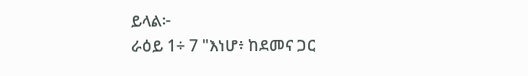ይላል፦
ራዕይ 1÷ 7 "እነሆ፥ ከደመና ጋር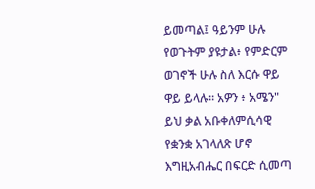ይመጣል፤ ዓይንም ሁሉ የወጉትም ያዩታል፥ የምድርም ወገኖች ሁሉ ስለ እርሱ ዋይ ዋይ ይላሉ። አዎን ፥ አሜን"
ይህ ቃል አቡቀለምሲሳዊ የቋንቋ አገላለጽ ሆኖ እግዚአብሔር በፍርድ ሲመጣ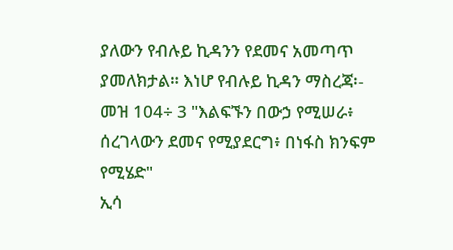ያለውን የብሉይ ኪዳንን የደመና አመጣጥ ያመለክታል። እነሆ የብሉይ ኪዳን ማስረጃ፡-
መዝ 104÷ 3 "እልፍኙን በውኃ የሚሠራ፥ ሰረገላውን ደመና የሚያደርግ፥ በነፋስ ክንፍም የሚሄድ"
ኢሳ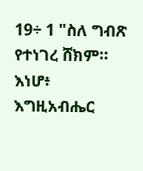19÷ 1 "ስለ ግብጽ የተነገረ ሸክም። እነሆ፥ እግዚአብሔር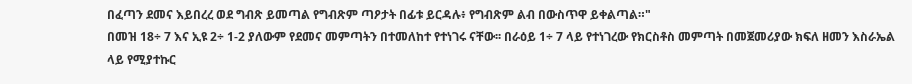በፈጣን ደመና እይበረረ ወደ ግብጽ ይመጣል የግብጽም ጣዖታት በፊቱ ይርዳሉ፥ የግብጽም ልብ በውስጥዋ ይቀልጣል።"
በመዝ 18÷ 7 እና ኢዩ 2÷ 1-2 ያለውም የደመና መምጣትን በተመለከተ የተነገሩ ናቸው፡፡ በራዕይ 1÷ 7 ላይ የተነገረው የክርስቶስ መምጣት በመጀመሪያው ክፍለ ዘመን እስራኤል ላይ የሚያተኩር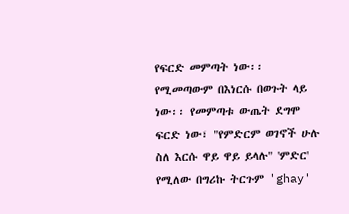የፍርድ መምጣት ነው፡፡ የሚመጣውም በእነርሱ በወጉት ላይ ነው፡፡ የመምጣቱ ውጤት ደግሞ ፍርድ ነው፣ "የምድርም ወገኖች ሁሉ ስለ እርሱ ዋይ ዋይ ይላሉ" 'ምድር' የሚለው በግሪኩ ትርጉም 'ghay'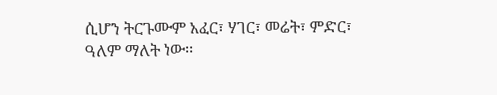ሲሆን ትርጉሙም አፈር፣ ሃገር፣ መሬት፣ ምድር፣ ዓለም ማለት ነው፡፡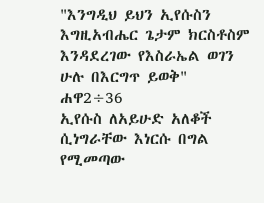"እንግዲህ ይህን ኢየሱስን እግዚአብሔር ጌታም ክርስቶስም እንዳደረገው የእስራኤል ወገን ሁሉ በእርግጥ ይወቅ" ሐዋ2÷36
ኢየሱስ ለአይሁድ አለቆች ሲነግራቸው እነርሱ በግል የሚመጣው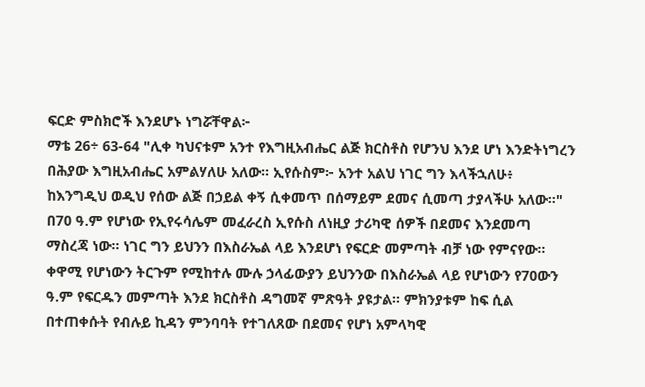ፍርድ ምስክሮች እንደሆኑ ነግሯቸዋል፦
ማቴ 26÷ 63-64 "ሊቀ ካህናቱም አንተ የእግዚአብሔር ልጅ ክርስቶስ የሆንህ እንደ ሆነ እንድትነግረን በሕያው እግዚአብሔር አምልሃለሁ አለው። ኢየሱስም፦ አንተ አልህ ነገር ግን እላችኋለሁ፥ ከእንግዲህ ወዲህ የሰው ልጅ በኃይል ቀኝ ሲቀመጥ በሰማይም ደመና ሲመጣ ታያላችሁ አለው።"
በ70 ዓ.ም የሆነው የኢየሩሳሌም መፈራረስ ኢየሱስ ለነዚያ ታሪካዊ ሰዎች በደመና እንደመጣ ማስረጃ ነው፡፡ ነገር ግን ይህንን በእስራኤል ላይ እንደሆነ የፍርድ መምጣት ብቻ ነው የምናየው። ቀዋሚ የሆነውን ትርጉም የሚከተሉ ሙሉ ኃላፊውያን ይህንንው በእስራኤል ላይ የሆነውን የ70ውን ዓ.ም የፍርዱን መምጣት እንደ ክርስቶስ ዳግመኛ ምጽዓት ያዩታል፡፡ ምክንያቱም ከፍ ሲል በተጠቀሱት የብሉይ ኪዳን ምንባባት የተገለጸው በደመና የሆነ አምላካዊ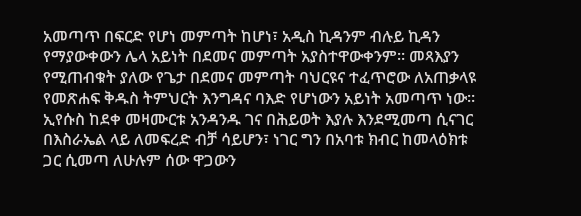አመጣጥ በፍርድ የሆነ መምጣት ከሆነ፣ አዲስ ኪዳንም ብሉይ ኪዳን የማያውቀውን ሌላ አይነት በደመና መምጣት አያስተዋውቀንም። መጻእያን የሚጠብቁት ያለው የጌታ በደመና መምጣት ባህርዩና ተፈጥሮው ለአጠቃላዩ የመጽሐፍ ቅዱስ ትምህርት እንግዳና ባእድ የሆነውን አይነት አመጣጥ ነው።
ኢየሱስ ከደቀ መዛሙርቱ አንዳንዱ ገና በሕይወት እያሉ እንደሚመጣ ሲናገር በእስራኤል ላይ ለመፍረድ ብቻ ሳይሆን፣ ነገር ግን በአባቱ ክብር ከመላዕክቱ ጋር ሲመጣ ለሁሉም ሰው ዋጋውን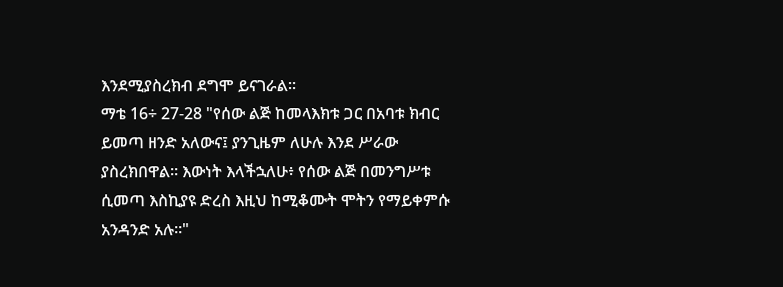እንደሚያስረክብ ደግሞ ይናገራል።
ማቴ 16÷ 27-28 "የሰው ልጅ ከመላእክቱ ጋር በአባቱ ክብር ይመጣ ዘንድ አለውና፤ ያንጊዜም ለሁሉ እንደ ሥራው ያስረክበዋል። እውነት እላችኋለሁ፥ የሰው ልጅ በመንግሥቱ ሲመጣ እስኪያዩ ድረስ እዚህ ከሚቆሙት ሞትን የማይቀምሱ አንዳንድ አሉ።"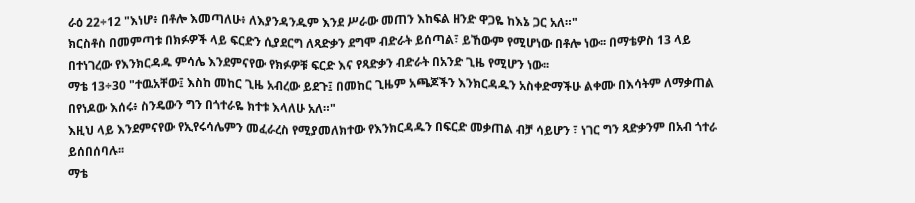ራዕ 22÷12 "እነሆ፥ በቶሎ እመጣለሁ፥ ለእያንዳንዱም እንደ ሥራው መጠን እከፍል ዘንድ ዋጋዬ ከእኔ ጋር አለ።"
ክርስቶስ በመምጣቱ በክፉዎች ላይ ፍርድን ሲያደርግ ለጻድቃን ደግሞ ብድራት ይሰጣል፣ ይኸውም የሚሆነው በቶሎ ነው፡፡ በማቴዎስ 13 ላይ በተነገረው የእንክርዳዱ ምሳሌ እንደምናየው የክፉዎቹ ፍርድ እና የጻድቃን ብድራት በአንድ ጊዜ የሚሆን ነው፡፡
ማቴ 13÷30 "ተዉአቸው፤ እስከ መከር ጊዜ አብረው ይደጉ፤ በመከር ጊዜም አጫጆችን እንክርዳዱን አስቀድማችሁ ልቀሙ በእሳትም ለማቃጠል በየነዶው እሰሩ፥ ስንዴውን ግን በጎተራዬ ክተቱ እላለሁ አለ።"
እዚህ ላይ እንደምናየው የኢየሩሳሌምን መፈራረስ የሚያመለክተው የእንክርዳዱን በፍርድ መቃጠል ብቻ ሳይሆን ፣ ነገር ግን ጻድቃንም በአብ ጎተራ ይሰበሰባሉ፡፡
ማቴ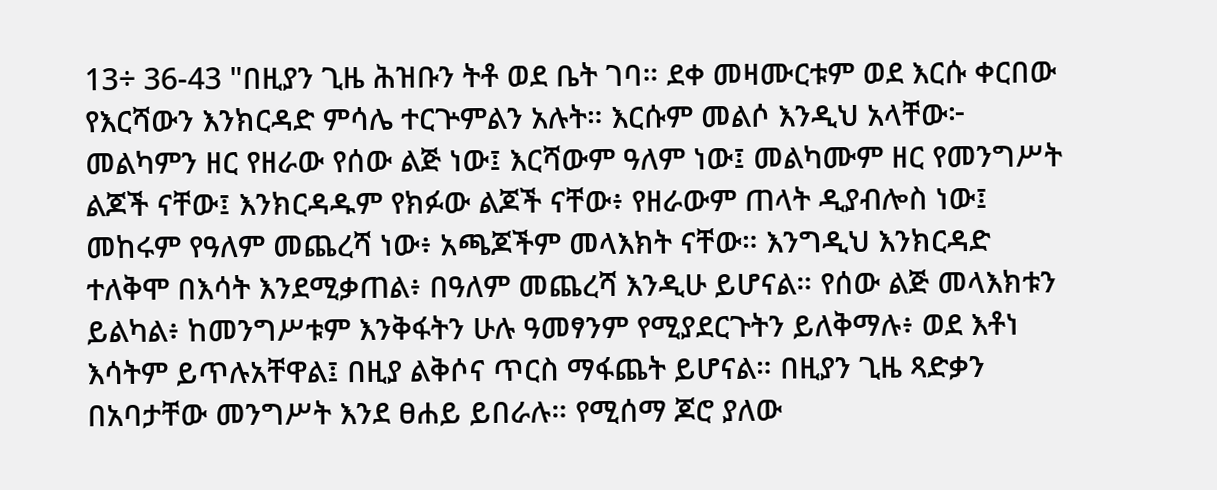13÷ 36-43 "በዚያን ጊዜ ሕዝቡን ትቶ ወደ ቤት ገባ። ደቀ መዛሙርቱም ወደ እርሱ ቀርበው የእርሻውን እንክርዳድ ምሳሌ ተርጕምልን አሉት። እርሱም መልሶ እንዲህ አላቸው፦ መልካምን ዘር የዘራው የሰው ልጅ ነው፤ እርሻውም ዓለም ነው፤ መልካሙም ዘር የመንግሥት ልጆች ናቸው፤ እንክርዳዱም የክፉው ልጆች ናቸው፥ የዘራውም ጠላት ዲያብሎስ ነው፤ መከሩም የዓለም መጨረሻ ነው፥ አጫጆችም መላእክት ናቸው። እንግዲህ እንክርዳድ ተለቅሞ በእሳት እንደሚቃጠል፥ በዓለም መጨረሻ እንዲሁ ይሆናል። የሰው ልጅ መላእክቱን ይልካል፥ ከመንግሥቱም እንቅፋትን ሁሉ ዓመፃንም የሚያደርጉትን ይለቅማሉ፥ ወደ እቶነ እሳትም ይጥሉአቸዋል፤ በዚያ ልቅሶና ጥርስ ማፋጨት ይሆናል። በዚያን ጊዜ ጻድቃን በአባታቸው መንግሥት እንደ ፀሐይ ይበራሉ። የሚሰማ ጆሮ ያለው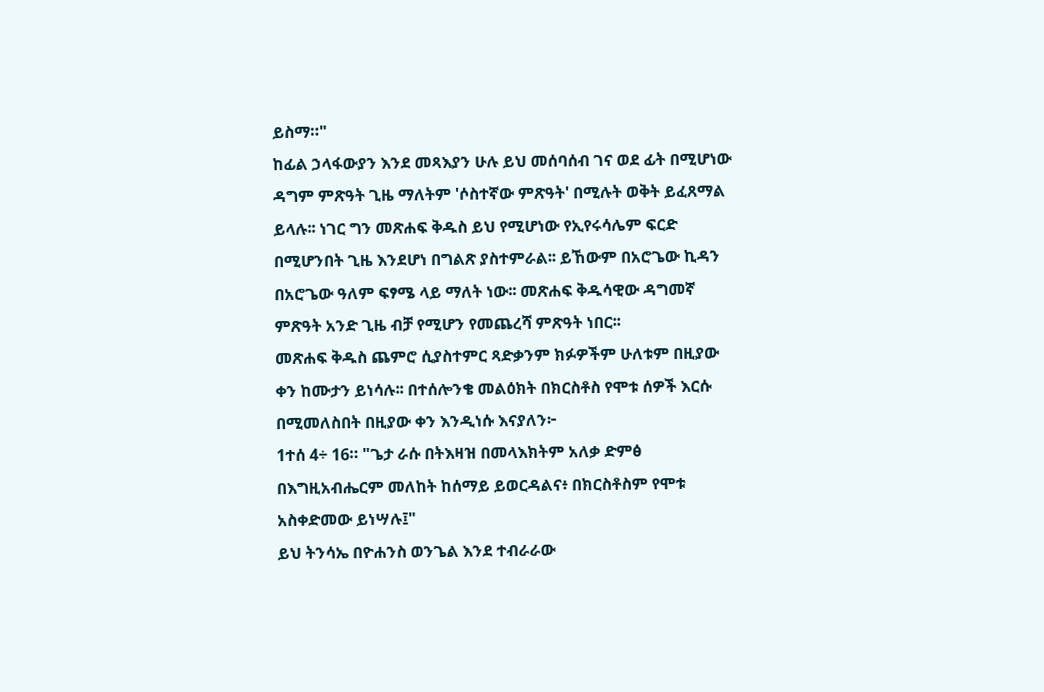ይስማ።"
ከፊል ኃላፋውያን እንደ መጻእያን ሁሉ ይህ መሰባሰብ ገና ወደ ፊት በሚሆነው ዳግም ምጽዓት ጊዜ ማለትም 'ሶስተኛው ምጽዓት' በሚሉት ወቅት ይፈጸማል ይላሉ፡፡ ነገር ግን መጽሐፍ ቅዱስ ይህ የሚሆነው የኢየሩሳሌም ፍርድ በሚሆንበት ጊዜ እንደሆነ በግልጽ ያስተምራል፡፡ ይኸውም በአሮጌው ኪዳን በአሮጌው ዓለም ፍፃሜ ላይ ማለት ነው፡፡ መጽሐፍ ቅዱሳዊው ዳግመኛ ምጽዓት አንድ ጊዜ ብቻ የሚሆን የመጨረሻ ምጽዓት ነበር፡፡
መጽሐፍ ቅዱስ ጨምሮ ሲያስተምር ጻድቃንም ክፉዎችም ሁለቱም በዚያው ቀን ከሙታን ይነሳሉ፡፡ በተሰሎንቄ መልዕክት በክርስቶስ የሞቱ ሰዎች እርሱ በሚመለስበት በዚያው ቀን እንዲነሱ እናያለን፦
1ተሰ 4÷ 16። "ጌታ ራሱ በትእዛዝ በመላእክትም አለቃ ድምፅ በእግዚአብሔርም መለከት ከሰማይ ይወርዳልና፥ በክርስቶስም የሞቱ አስቀድመው ይነሣሉ፤"
ይህ ትንሳኤ በዮሐንስ ወንጌል እንደ ተብራራው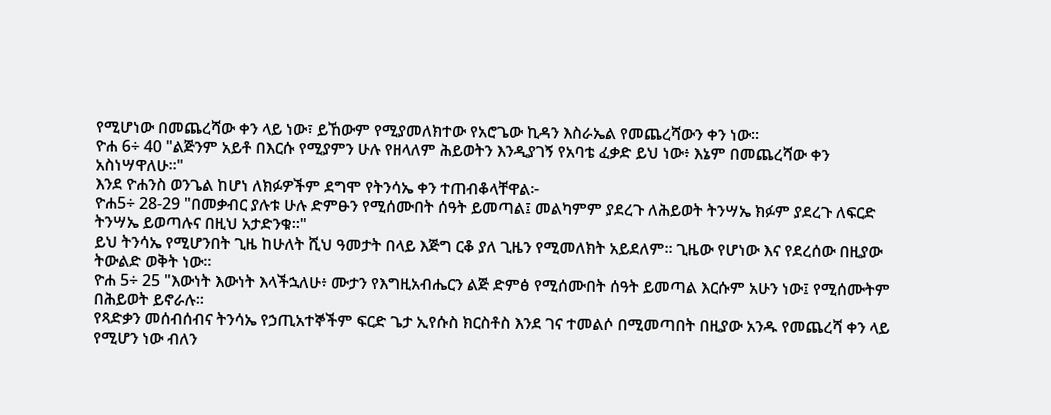የሚሆነው በመጨረሻው ቀን ላይ ነው፣ ይኸውም የሚያመለክተው የአሮጌው ኪዳን እስራኤል የመጨረሻውን ቀን ነው።
ዮሐ 6÷ 40 "ልጅንም አይቶ በእርሱ የሚያምን ሁሉ የዘላለም ሕይወትን እንዲያገኝ የአባቴ ፈቃድ ይህ ነው፥ እኔም በመጨረሻው ቀን አስነሣዋለሁ።"
እንደ ዮሐንስ ወንጌል ከሆነ ለክፉዎችም ደግሞ የትንሳኤ ቀን ተጠብቆላቸዋል፦
ዮሐ5÷ 28-29 "በመቃብር ያሉቱ ሁሉ ድምፁን የሚሰሙበት ሰዓት ይመጣል፤ መልካምም ያደረጉ ለሕይወት ትንሣኤ ክፉም ያደረጉ ለፍርድ ትንሣኤ ይወጣሉና በዚህ አታድንቁ።"
ይህ ትንሳኤ የሚሆንበት ጊዜ ከሁለት ሺህ ዓመታት በላይ እጅግ ርቆ ያለ ጊዜን የሚመለክት አይደለም፡፡ ጊዜው የሆነው እና የደረሰው በዚያው ትውልድ ወቅት ነው።
ዮሐ 5÷ 25 "እውነት እውነት እላችኋለሁ፥ ሙታን የእግዚአብሔርን ልጅ ድምፅ የሚሰሙበት ሰዓት ይመጣል እርሱም አሁን ነው፤ የሚሰሙትም በሕይወት ይኖራሉ።
የጻድቃን መሰብሰብና ትንሳኤ የኃጢአተኞችም ፍርድ ጌታ ኢየሱስ ክርስቶስ እንደ ገና ተመልሶ በሚመጣበት በዚያው አንዱ የመጨረሻ ቀን ላይ የሚሆን ነው ብለን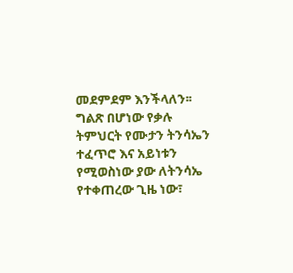መደምደም እንችላለን፡፡ ግልጽ በሆነው የቃሉ ትምህርት የሙታን ትንሳኤን ተፈጥሮ እና አይነቱን የሚወስነው ያው ለትንሳኤ የተቀጠረው ጊዜ ነው፣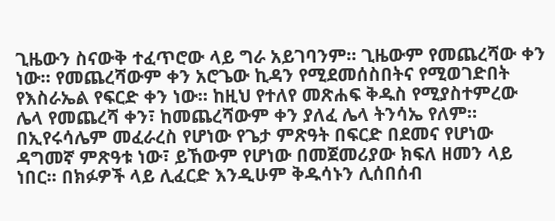ጊዜውን ስናውቅ ተፈጥሮው ላይ ግራ አይገባንም። ጊዜውም የመጨረሻው ቀን ነው። የመጨረሻውም ቀን አሮጌው ኪዳን የሚደመሰስበትና የሚወገድበት የእስራኤል የፍርድ ቀን ነው። ከዚህ የተለየ መጽሐፍ ቅዱስ የሚያስተምረው ሌላ የመጨረሻ ቀን፣ ከመጨረሻውም ቀን ያለፈ ሌላ ትንሳኤ የለም።
በኢየሩሳሌም መፈራረስ የሆነው የጌታ ምጽዓት በፍርድ በደመና የሆነው ዳግመኛ ምጽዓቱ ነው፣ ይኸውም የሆነው በመጀመሪያው ክፍለ ዘመን ላይ ነበር፡፡ በክፉዎች ላይ ሊፈርድ እንዲሁም ቅዱሳኑን ሊሰበሰብ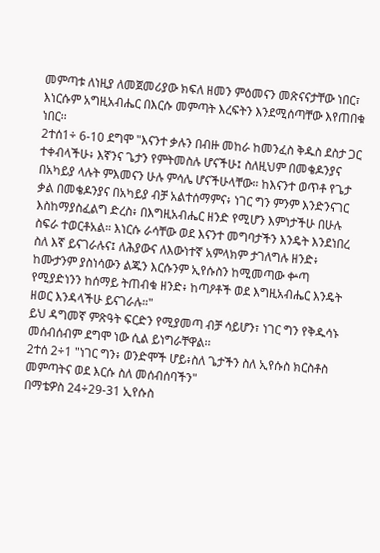መምጣቱ ለነዚያ ለመጀመሪያው ክፍለ ዘመን ምዕመናን መጽናናታቸው ነበር፣ እነርሱም አግዚአብሔር በእርሱ መምጣት እረፍትን እንደሚሰጣቸው እየጠበቁ ነበር፡፡
2ተሰ1÷ 6-10 ደግሞ "እናንተ ቃሉን በብዙ መከራ ከመንፈስ ቅዱስ ደስታ ጋር ተቀብላችሁ፥ እኛንና ጌታን የምትመስሉ ሆናችሁ፤ ስለዚህም በመቄዶንያና በአካይያ ላሉት ምእመናን ሁሉ ምሳሌ ሆናችሁላቸው። ከእናንተ ወጥቶ የጌታ ቃል በመቄዶንያና በአካይያ ብቻ አልተሰማምና፥ ነገር ግን ምንም እንድንናገር እስከማያስፈልግ ድረስ፥ በእግዚአብሔር ዘንድ የሚሆን እምነታችሁ በሁሉ ስፍራ ተወርቶአል። እነርሱ ራሳቸው ወደ እናንተ መግባታችን እንዴት እንደነበረ ስለ እኛ ይናገራሉና፤ ለሕያውና ለእውነተኛ አምላክም ታገለግሉ ዘንድ፥ ከሙታንም ያስነሳውን ልጁን እርሱንም ኢየሱስን ከሚመጣው ቍጣ የሚያድነንን ከሰማይ ትጠብቁ ዘንድ፥ ከጣዖቶች ወደ እግዚአብሔር እንዴት ዘወር እንዳላችሁ ይናገራሉ።"
ይህ ዳግመኛ ምጽዓት ፍርድን የሚያመጣ ብቻ ሳይሆን፣ ነገር ግን የቅዱሳኑ መሰብሰብም ደግሞ ነው ሲል ይነግራቸዋል፡፡
2ተሰ 2÷1 "ነገር ግን፥ ወንድሞች ሆይ፥ስለ ጌታችን ስለ ኢየሱስ ክርስቶስ መምጣትና ወደ እርሱ ስለ መሰብሰባችን"
በማቴዎስ 24÷29-31 ኢየሱስ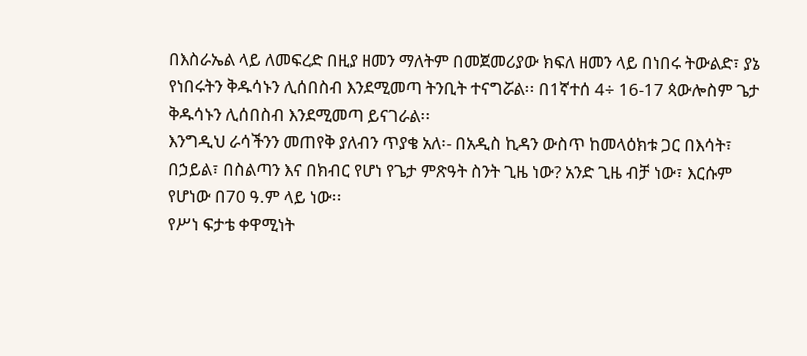በእስራኤል ላይ ለመፍረድ በዚያ ዘመን ማለትም በመጀመሪያው ክፍለ ዘመን ላይ በነበሩ ትውልድ፣ ያኔ የነበሩትን ቅዱሳኑን ሊሰበስብ እንደሚመጣ ትንቢት ተናግሯል፡፡ በ1ኛተሰ 4÷ 16-17 ጳውሎስም ጌታ ቅዱሳኑን ሊሰበስብ እንደሚመጣ ይናገራል፡፡
እንግዲህ ራሳችንን መጠየቅ ያለብን ጥያቄ አለ፡- በአዲስ ኪዳን ውስጥ ከመላዕክቱ ጋር በእሳት፣ በኃይል፣ በስልጣን እና በክብር የሆነ የጌታ ምጽዓት ስንት ጊዜ ነው? አንድ ጊዜ ብቻ ነው፣ እርሱም የሆነው በ70 ዓ.ም ላይ ነው፡፡
የሥነ ፍታቴ ቀዋሚነት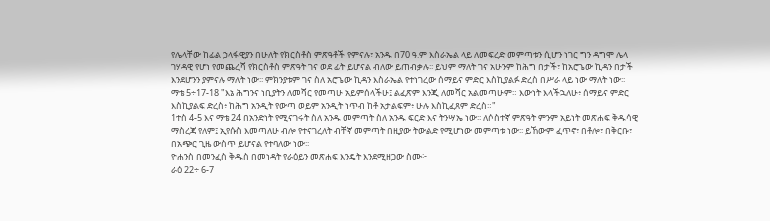የሌላቸው ከፊል ኃላፋዊያን በሁለት የክርስቶስ ምጽዓቶች የምናሉ፣ አንዱ በ70 ዓ.ም እስራኤል ላይ ለመፍረድ መምጣቱን ሲሆን ነገር ግን ዳግሞ ሌላ ገሃዳዊ የሆነ የመጨረሻ የክርስቶስ ምጽዓት ገና ወደ ፊት ይሆናል ብለው ይጠብቃሉ፡፡ ይህም ማለት ገና አሁንም ከሕግ በታች፣ ከአሮጌው ኪዳን በታች እንደሆንን ያምናሉ ማለት ነው፡፡ ምክንያቱም ገና ስለ አሮጌው ኪዳን እስራኤል የተነገረው ሰማይና ምድር እስኪያልፉ ድረስ በሥራ ላይ ነው ማለት ነው፡፡
ማቴ 5÷17-18 "እኔ ሕግንና ነቢያትን ለመሻር የመጣሁ አይምሰላችሁ፤ ልፈጽም እንጂ ለመሻር አልመጣሁም። እውነት እላችኋለሁ፥ ሰማይና ምድር እስኪያልፍ ድረስ፥ ከሕግ አንዲት የውጣ ወይም አንዲት ነጥብ ከቶ አታልፍም፥ ሁሉ እስኪፈጸም ድረስ።"
1ተስ 4-5 እና ማቴ 24 በአንድነት የሚናገሩት ስለ አንዱ መምጣት ስለ አንዱ ፍርድ እና ትንሣኤ ነው፡፡ ለሶስተኛ ምጽዓት ምንም አይነት መጽሐፍ ቅዱሳዊ ማስረጃ የለም፤ ኢየሱስ እመጣለሁ ብሎ የተናገረለት ብቸኛ መምጣት በዚያው ትውልድ የሚሆነው መምጣቱ ነው፡፡ ይኸውም ፈጥኖ፣ በቶሎ፣ በቅርቡ፣ በአጭር ጊዜ ውስጥ ይሆናል የተባለው ነው፡፡
ዮሐንስ በመንፈስ ቅዱስ በመነዳት የራዕይን መጽሐፍ እንዴት እንደሚዘጋው ስሙ፦
ራዕ 22÷ 6-7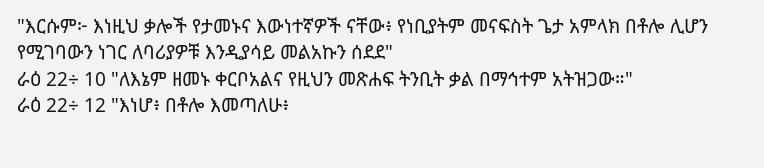"እርሱም፦ እነዚህ ቃሎች የታመኑና እውነተኛዎች ናቸው፥ የነቢያትም መናፍስት ጌታ አምላክ በቶሎ ሊሆን የሚገባውን ነገር ለባሪያዎቹ እንዲያሳይ መልአኩን ሰደደ"
ራዕ 22÷ 10 "ለእኔም ዘመኑ ቀርቦአልና የዚህን መጽሐፍ ትንቢት ቃል በማኅተም አትዝጋው።"
ራዕ 22÷ 12 "እነሆ፥ በቶሎ እመጣለሁ፥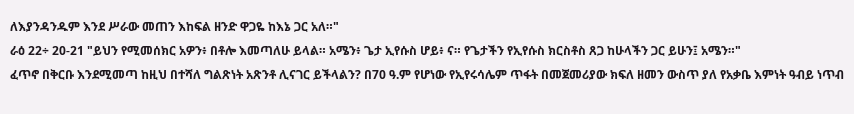ለእያንዳንዱም እንደ ሥራው መጠን እከፍል ዘንድ ዋጋዬ ከእኔ ጋር አለ።"
ራዕ 22÷ 20-21 "ይህን የሚመሰክር አዎን፥ በቶሎ እመጣለሁ ይላል። አሜን፥ ጌታ ኢየሱስ ሆይ፥ ና። የጌታችን የኢየሱስ ክርስቶስ ጸጋ ከሁላችን ጋር ይሁን፤ አሜን።"
ፈጥኖ በቅርቡ እንደሚመጣ ከዚህ በተሻለ ግልጽነት አጽንቶ ሊናገር ይችላልን? በ70 ዓ.ም የሆነው የኢየሩሳሌም ጥፋት በመጀመሪያው ክፍለ ዘመን ውስጥ ያለ የአቃቤ እምነት ዓብይ ነጥብ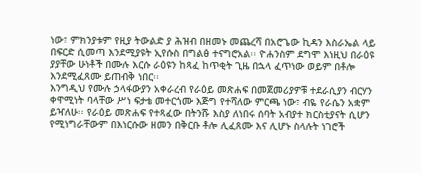ነው፣ ምክንያቱም የዚያ ትውልድ ያ ሕዝብ በዘመኑ መጨረሻ በአሮጌው ኪዳን እስራኤል ላይ በፍርድ ሲመጣ እንደሚያዩት ኢየሱስ በግልፅ ተናግሮአል፡፡ ዮሐንስም ደግሞ እነዚህ በራዕዩ ያያቸው ሁነቶች በሙሉ እርሱ ራዕዩን ከጻፈ ከጥቂት ጊዜ በኋላ ፈጥነው ወይም በቶሎ እንደሚፈጸሙ ይጠብቅ ነበር፡፡
እንግዲህ የሙሉ ኃላፋውያን አቀራረብ የራዕይ መጽሐፍ በመጀመሪያዎቹ ተደራሲያን ብርሃን ቀዋሚነት ባላቸው ሥነ ፍታቴ መተርጎሙ እጅግ የተሻለው ምርጫ ነው፣ ብዬ የራሴን አቋም ይዣለሁ፡፡ የራዕይ መጽሐፍ የተጻፈው በትንሹ እስያ ለነበሩ ሰባት አብያተ ክርስቲያናት ሲሆን የሚነግራቸውም በእነርሱው ዘመን በቅርቡ ቶሎ ሊፈጸሙ እና ሊሆኑ ስላሉት ነገሮች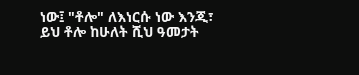ነው፤ "ቶሎ" ለእነርሱ ነው እንጂ፣ ይህ ቶሎ ከሁለት ሺህ ዓመታት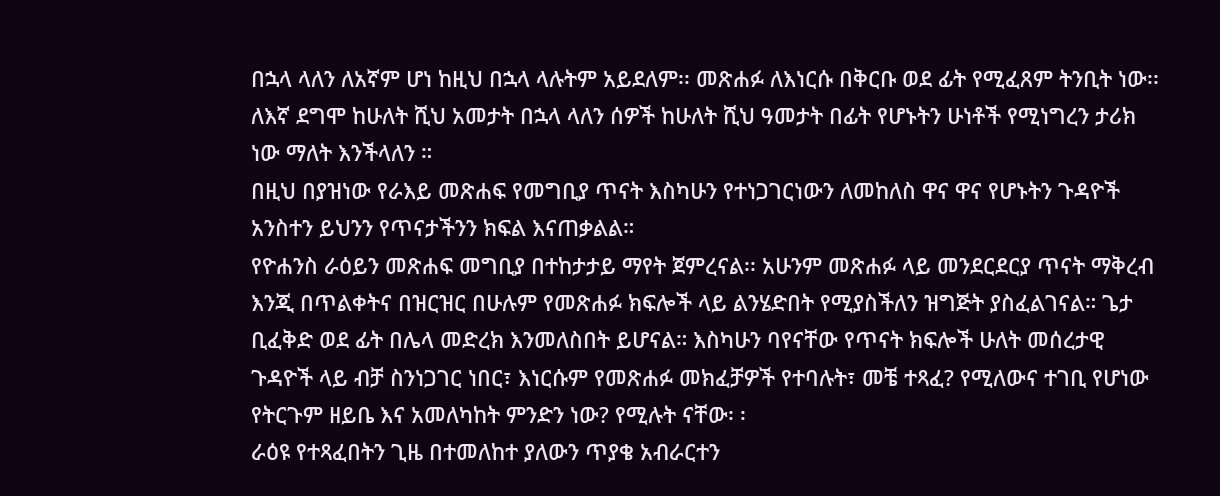በኋላ ላለን ለአኛም ሆነ ከዚህ በኋላ ላሉትም አይደለም፡፡ መጽሐፉ ለእነርሱ በቅርቡ ወደ ፊት የሚፈጸም ትንቢት ነው፡፡ ለእኛ ደግሞ ከሁለት ሺህ አመታት በኋላ ላለን ሰዎች ከሁለት ሺህ ዓመታት በፊት የሆኑትን ሁነቶች የሚነግረን ታሪክ ነው ማለት እንችላለን ።
በዚህ በያዝነው የራእይ መጽሐፍ የመግቢያ ጥናት እስካሁን የተነጋገርነውን ለመከለስ ዋና ዋና የሆኑትን ጉዳዮች አንስተን ይህንን የጥናታችንን ክፍል እናጠቃልል።
የዮሐንስ ራዕይን መጽሐፍ መግቢያ በተከታታይ ማየት ጀምረናል፡፡ አሁንም መጽሐፉ ላይ መንደርደርያ ጥናት ማቅረብ እንጂ በጥልቀትና በዝርዝር በሁሉም የመጽሐፉ ክፍሎች ላይ ልንሄድበት የሚያስችለን ዝግጅት ያስፈልገናል። ጌታ ቢፈቅድ ወደ ፊት በሌላ መድረክ እንመለስበት ይሆናል። እስካሁን ባየናቸው የጥናት ክፍሎች ሁለት መሰረታዊ ጉዳዮች ላይ ብቻ ስንነጋገር ነበር፣ እነርሱም የመጽሐፉ መክፈቻዎች የተባሉት፣ መቼ ተጻፈ? የሚለውና ተገቢ የሆነው የትርጉም ዘይቤ እና አመለካከት ምንድን ነው? የሚሉት ናቸው፡ ፡
ራዕዩ የተጻፈበትን ጊዜ በተመለከተ ያለውን ጥያቄ አብራርተን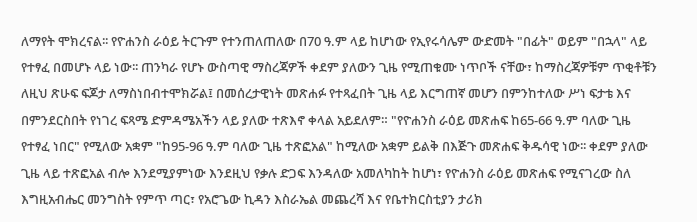ለማየት ሞክረናል፡፡ የዮሐንስ ራዕይ ትርጉም የተንጠለጠለው በ70 ዓ.ም ላይ ከሆነው የኢየሩሳሌም ውድመት "በፊት" ወይም "በኋላ" ላይ የተፃፈ በመሆኑ ላይ ነው፡፡ ጠንካራ የሆኑ ውስጣዊ ማስረጃዎች ቀደም ያለውን ጊዜ የሚጠቁሙ ነጥቦች ናቸው፣ ከማስረጃዎቹም ጥቂቶቹን ለዚህ ጽሁፍ ፍጆታ ለማስነበብተሞክሯል፤ በመሰረታዊነት መጽሐፉ የተጻፈበት ጊዜ ላይ እርግጠኛ መሆን በምንከተለው ሥነ ፍታቴ እና በምንደርስበት የነገረ ፍጻሜ ድምዳሜአችን ላይ ያለው ተጽእኖ ቀላል አይደለም። "የዮሐንስ ራዕይ መጽሐፍ ከ65-66 ዓ.ም ባለው ጊዜ የተፃፈ ነበር" የሚለው አቋም "ከ95-96 ዓ.ም ባለው ጊዜ ተጽፎአል" ከሚለው አቋም ይልቅ በእጅጉ መጽሐፍ ቅዱሳዊ ነው፡፡ ቀደም ያለው ጊዜ ላይ ተጽፎአል ብሎ እንደሚያምነው እንደዚህ የቃሉ ድጋፍ እንዳለው አመለካከት ከሆነ፣ የዮሐንስ ራዕይ መጽሐፍ የሚናገረው ስለ እግዚአብሔር መንግስት የምጥ ጣር፣ የአሮጌው ኪዳን እስራኤል መጨረሻ እና የቤተክርስቲያን ታሪክ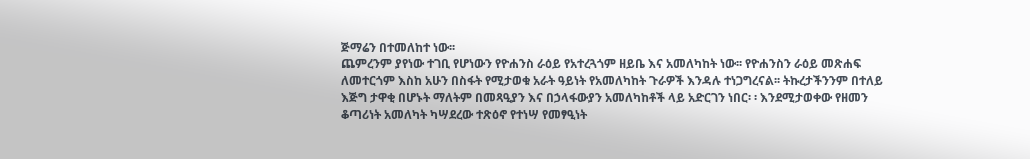ጅማሬን በተመለከተ ነው፡፡
ጨምረንም ያየነው ተገቢ የሆነውን የዮሐንስ ራዕይ የአተረጓጎም ዘይቤ እና አመለካከት ነው፡፡ የዮሐንስን ራዕይ መጽሐፍ ለመተርጎም እስከ አሁን በስፋት የሚታወቁ አራት ዓይነት የአመለካከት ጉራዎች እንዳሉ ተነጋግረናል፡፡ ትኩረታችንንም በተለይ እጅግ ታዋቂ በሆኑት ማለትም በመጻዒያን እና በኃላፋውያን አመለካከቶች ላይ አድርገን ነበር፡ ፡ እንደሚታወቀው የዘመን ቆጣሪነት አመለካት ካሣደረው ተጽዕኖ የተነሣ የመፃዒነት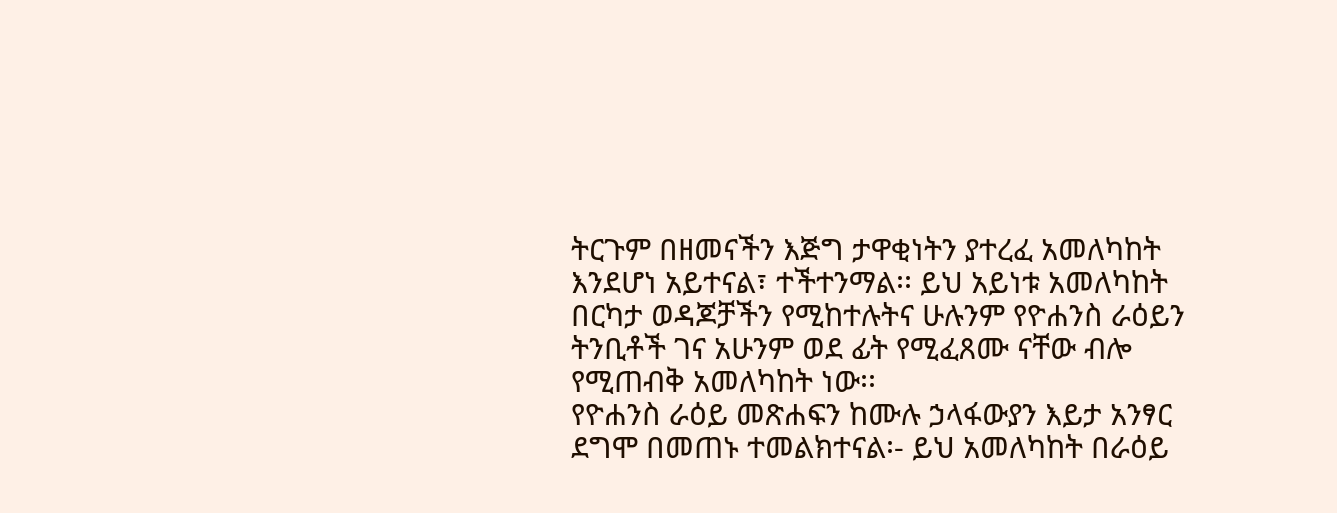ትርጉም በዘመናችን እጅግ ታዋቂነትን ያተረፈ አመለካከት እንደሆነ አይተናል፣ ተችተንማል፡፡ ይህ አይነቱ አመለካከት በርካታ ወዳጆቻችን የሚከተሉትና ሁሉንም የዮሐንስ ራዕይን ትንቢቶች ገና አሁንም ወደ ፊት የሚፈጸሙ ናቸው ብሎ የሚጠብቅ አመለካከት ነው፡፡
የዮሐንስ ራዕይ መጽሐፍን ከሙሉ ኃላፋውያን እይታ አንፃር ደግሞ በመጠኑ ተመልክተናል፡- ይህ አመለካከት በራዕይ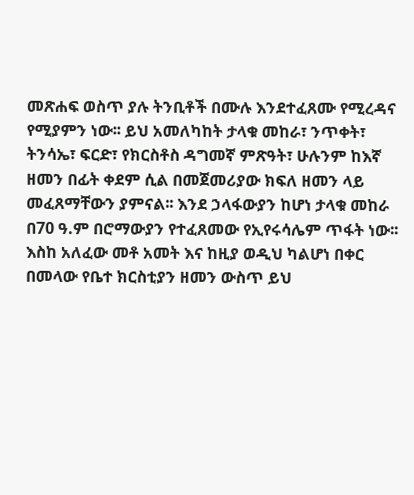መጽሐፍ ወስጥ ያሉ ትንቢቶች በሙሉ እንደተፈጸሙ የሚረዳና የሚያምን ነው፡፡ ይህ አመለካከት ታላቁ መከራ፣ ንጥቀት፣ ትንሳኤ፣ ፍርድ፣ የክርስቶስ ዳግመኛ ምጽዓት፣ ሁሉንም ከእኛ ዘመን በፊት ቀደም ሲል በመጀመሪያው ክፍለ ዘመን ላይ መፈጸማቸውን ያምናል፡፡ እንደ ኃላፋውያን ከሆነ ታላቁ መከራ በ70 ዓ.ም በሮማውያን የተፈጸመው የኢየሩሳሌም ጥፋት ነው፡፡ እስከ አለፈው መቶ አመት እና ከዚያ ወዲህ ካልሆነ በቀር በመላው የቤተ ክርስቲያን ዘመን ውስጥ ይህ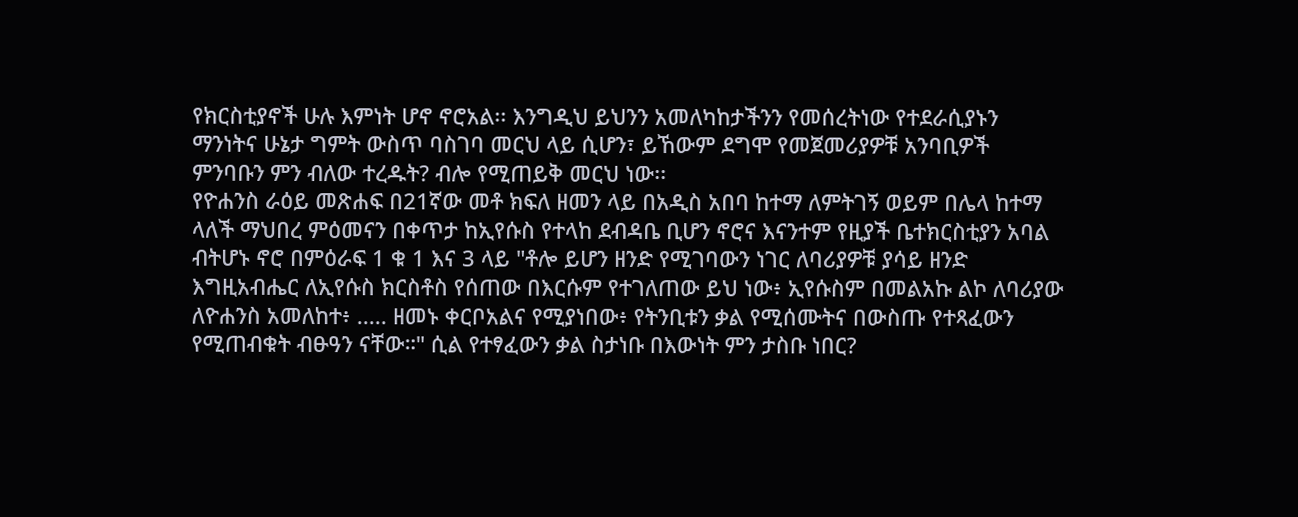የክርስቲያኖች ሁሉ እምነት ሆኖ ኖሮአል፡፡ እንግዲህ ይህንን አመለካከታችንን የመሰረትነው የተደራሲያኑን ማንነትና ሁኔታ ግምት ውስጥ ባስገባ መርህ ላይ ሲሆን፣ ይኸውም ደግሞ የመጀመሪያዎቹ አንባቢዎች ምንባቡን ምን ብለው ተረዱት? ብሎ የሚጠይቅ መርህ ነው፡፡
የዮሐንስ ራዕይ መጽሐፍ በ21ኛው መቶ ክፍለ ዘመን ላይ በአዲስ አበባ ከተማ ለምትገኝ ወይም በሌላ ከተማ ላለች ማህበረ ምዕመናን በቀጥታ ከኢየሱስ የተላከ ደብዳቤ ቢሆን ኖሮና እናንተም የዚያች ቤተክርስቲያን አባል ብትሆኑ ኖሮ በምዕራፍ 1 ቁ 1 እና 3 ላይ "ቶሎ ይሆን ዘንድ የሚገባውን ነገር ለባሪያዎቹ ያሳይ ዘንድ እግዚአብሔር ለኢየሱስ ክርስቶስ የሰጠው በእርሱም የተገለጠው ይህ ነው፥ ኢየሱስም በመልአኩ ልኮ ለባሪያው ለዮሐንስ አመለከተ፥ ..... ዘመኑ ቀርቦአልና የሚያነበው፥ የትንቢቱን ቃል የሚሰሙትና በውስጡ የተጻፈውን የሚጠብቁት ብፁዓን ናቸው።" ሲል የተፃፈውን ቃል ስታነቡ በእውነት ምን ታስቡ ነበር?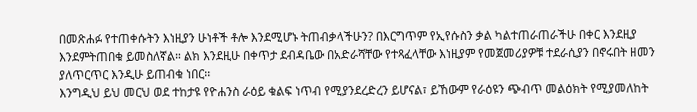በመጽሐፉ የተጠቀሱትን እነዚያን ሁነቶች ቶሎ እንደሚሆኑ ትጠብቃላችሁን? በእርግጥም የኢየሱስን ቃል ካልተጠራጠራችሁ በቀር እንደዚያ እንደምትጠበቁ ይመስለኛል። ልክ እንደዚሁ በቀጥታ ደብዳቤው በአድራሻቸው የተጻፈላቸው እነዚያም የመጀመሪያዎቹ ተደራሲያን በኖሩበት ዘመን ያለጥርጥር እንዲሁ ይጠብቁ ነበር፡፡
እንግዲህ ይህ መርህ ወደ ተከታዩ የዮሐንስ ራዕይ ቁልፍ ነጥብ የሚያንደረድረን ይሆናል፣ ይኸውም የራዕዩን ጭብጥ መልዕክት የሚያመለከት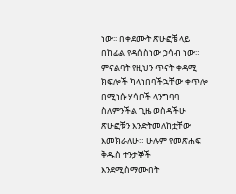ነው፡፡ በቀደሙት ጽሁፎቼ ላይ በከፊል የዳሰስነው ኃሳብ ነው። ምናልባት የዚህን ጥናት ቀዳሚ ክፍሎች ካላነበባችኋቸው ቀጥሎ በሚነሱ ሃሳቦች ላንግባባ ስለምንችል ጊዜ ወስዳችሁ ጽሁፎቹን እንድትመለከቷቸው እመክራለሁ። ሁሉም የመጽሐፍ ቅዱስ ተንታኞች እንደሚስማሙበት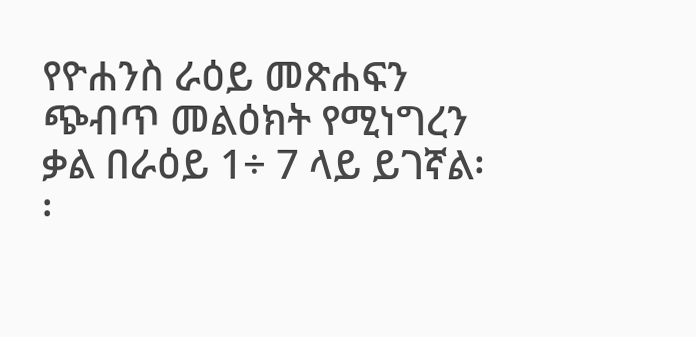የዮሐንስ ራዕይ መጽሐፍን ጭብጥ መልዕክት የሚነግረን ቃል በራዕይ 1÷ 7 ላይ ይገኛል፡፡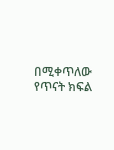በሚቀጥለው የጥናት ክፍል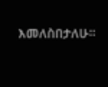እመለስበታለሁ።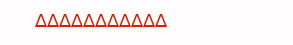∆∆∆∆∆∆∆∆∆∆∆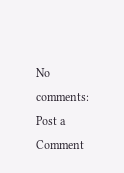No comments:
Post a Comment